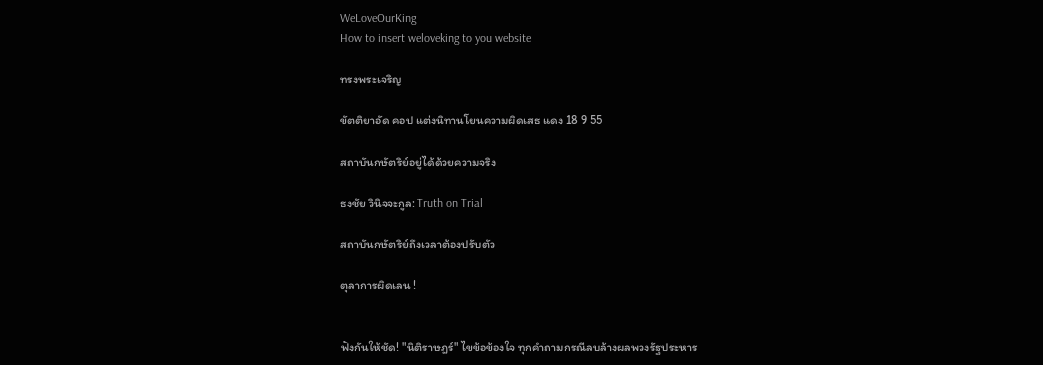WeLoveOurKing
How to insert weloveking to you website

ทรงพระเจริญ

ขัตติยาอัด คอป แต่งนิทานโยนความผิดเสธ แดง 18 9 55

สถาบันกษัตริย์อยู่ได้ด้วยความจริง

ธงชัย วินิจจะกูล: Truth on Trial

สถาบันกษัตริย์ถึงเวลาต้องปรับตัว

ตุลาการผิดเลน !


ฟังกันให้ชัด! "นิติราษฎร์" ไขข้อข้องใจ ทุกคำถามกรณีลบล้างผลพวงรัฐประหาร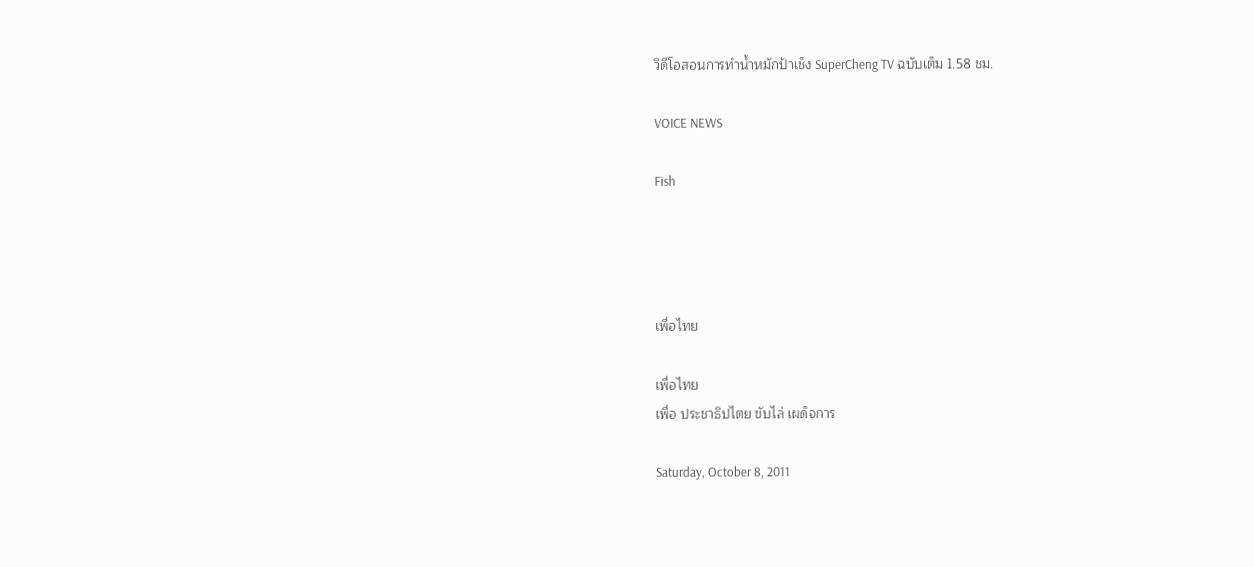วิดีโอสอนการทำน้ำหมักป้าเช็ง SuperCheng TV ฉบับเต็ม 1.58 ชม.

VOICE NEWS

Fish




เพื่อไทย

เพื่อไทย
เพื่อ ประชาธิปไตย ขับไล่ เผด็จการ

Saturday, October 8, 2011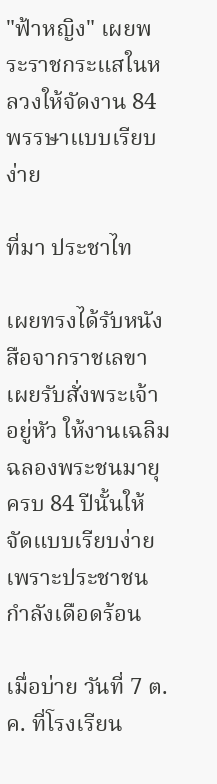"ฟ้าหญิง" เผยพระราชกระแสในหลวงให้จัดงาน 84 พรรษาแบบเรียบง่าย

ที่มา ประชาไท

เผยทรงได้รับหนังสือจากราชเลขา เผยรับสั่งพระเจ้าอยู่หัว ให้งานเฉลิมฉลองพระชนมายุ ครบ 84 ปีนั้นให้จัดแบบเรียบง่าย เพราะประชาชนกำลังเดือดร้อน

เมื่อบ่าย วันที่ 7 ต.ค. ที่โรงเรียน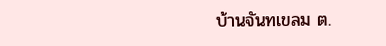บ้านจันทเขลม ต.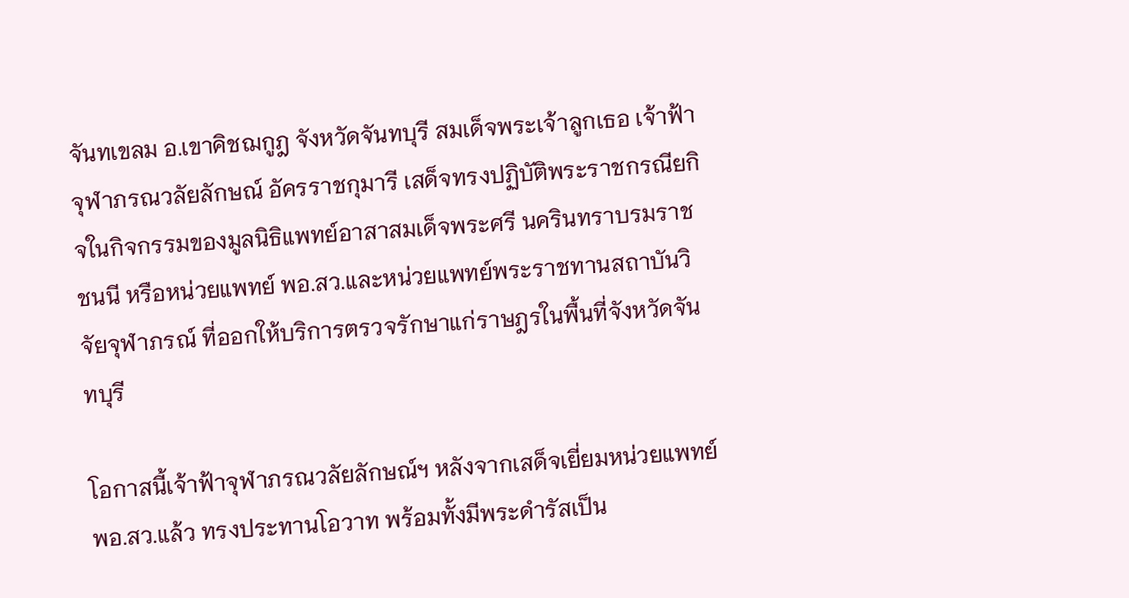จันทเขลม อ.เขาคิชฌกูฎ จังหวัดจันทบุรี สมเด็จพระเจ้าลูกเธอ เจ้าฟ้าจุฬาภรณวลัยลักษณ์ อัครราชกุมารี เสด็จทรงปฏิบัติพระราชกรณียกิจในกิจกรรมของมูลนิธิแพทย์อาสาสมเด็จพระศรี นครินทราบรมราชชนนี หรือหน่วยแพทย์ พอ.สว.และหน่วยแพทย์พระราชทานสถาบันวิจัยจุฬาภรณ์ ที่ออกให้บริการตรวจรักษาแก่ราษฎรในพื้นที่จังหวัดจันทบุรี

โอกาสนี้เจ้าฟ้าจุฬาภรณวลัยลักษณ์ฯ หลังจากเสด็จเยี่ยมหน่วยแพทย์ พอ.สว.แล้ว ทรงประทานโอวาท พร้อมทั้งมีพระดำรัสเป็น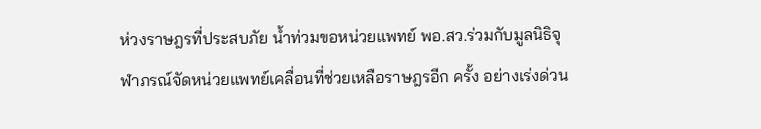ห่วงราษฎรที่ประสบภัย น้ำท่วมขอหน่วยแพทย์ พอ.สว.ร่วมกับมูลนิธิจุฬาภรณ์จัดหน่วยแพทย์เคลื่อนที่ช่วยเหลือราษฎรอีก ครั้ง อย่างเร่งด่วน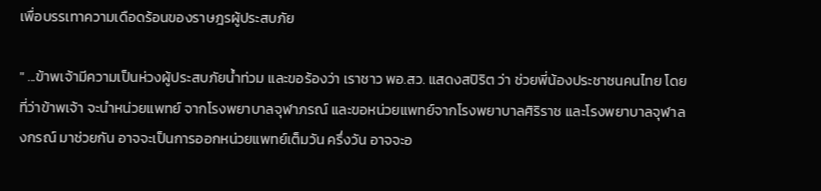เพื่อบรรเทาความเดือดร้อนของราษฎรผู้ประสบภัย

" ...ข้าพเจ้ามีความเป็นห่วงผู้ประสบภัยน้ำท่วม และขอร้องว่า เราชาว พอ.สว. แสดงสปิริต ว่า ช่วยพี่น้องประชาชนคนไทย โดยที่ว่าข้าพเจ้า จะนำหน่วยแพทย์ จากโรงพยาบาลจุฬาภรณ์ และขอหน่วยแพทย์จากโรงพยาบาลศิริราช และโรงพยาบาลจุฬาลงกรณ์ มาช่วยกัน อาจจะเป็นการออกหน่วยแพทย์เต็มวัน ครึ่งวัน อาจจะอ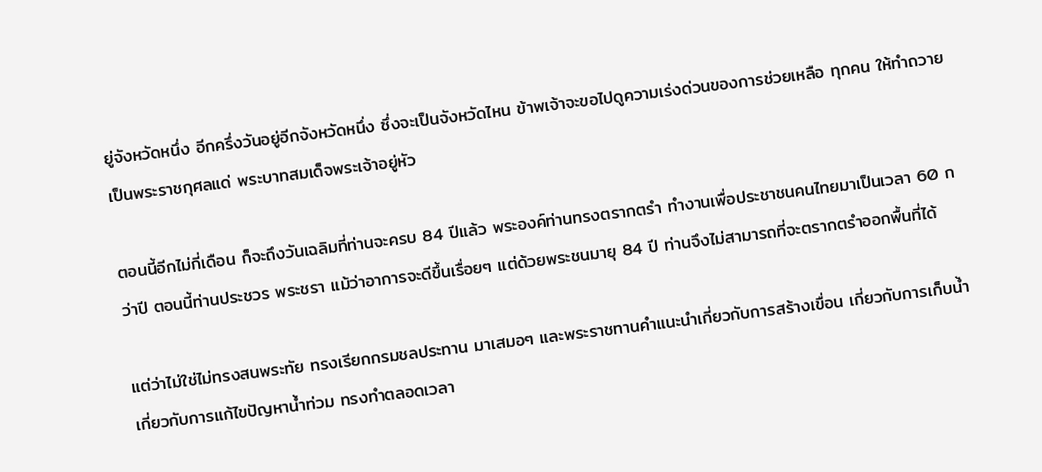ยู่จังหวัดหนึ่ง อีกครึ่งวันอยู่อีกจังหวัดหนึ่ง ซึ่งจะเป็นจังหวัดไหน ข้าพเจ้าจะขอไปดูความเร่งด่วนของการช่วยเหลือ ทุกคน ให้ทำถวายเป็นพระราชกุศลแด่ พระบาทสมเด็จพระเจ้าอยู่หัว

ตอนนี้อีกไม่กี่เดือน ก็จะถึงวันเฉลิมที่ท่านจะครบ 84 ปีแล้ว พระองค์ท่านทรงตรากตรำ ทำงานเพื่อประชาชนคนไทยมาเป็นเวลา 60 กว่าปี ตอนนี้ท่านประชวร พระชรา แม้ว่าอาการจะดีขึ้นเรื่อยๆ แต่ด้วยพระชนมายุ 84 ปี ท่านจึงไม่สามารถที่จะตรากตรำออกพื้นที่ได้

แต่ว่าไม่ใช่ไม่ทรงสนพระทัย ทรงเรียกกรมชลประทาน มาเสมอๆ และพระราชทานคำแนะนำเกี่ยวกับการสร้างเขื่อน เกี่ยวกับการเก็บน้ำ เกี่ยวกับการแก้ไขปัญหาน้ำท่วม ทรงทำตลอดเวลา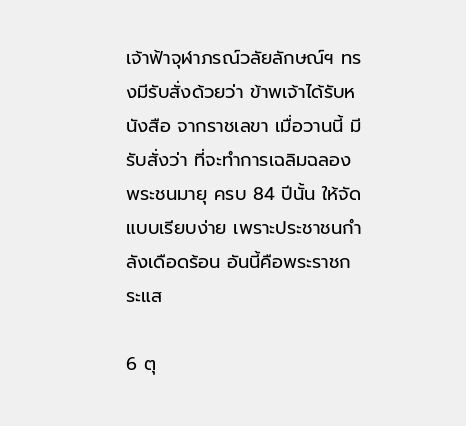เจ้าฟ้าจุฬาภรณ์วลัยลักษณ์ฯ ทรงมีรับสั่งด้วยว่า ข้าพเจ้าได้รับหนังสือ จากราชเลขา เมื่อวานนี้ มีรับสั่งว่า ที่จะทำการเฉลิมฉลองพระชนมายุ ครบ 84 ปีนั้น ให้จัดแบบเรียบง่าย เพราะประชาชนกำลังเดือดร้อน อันนี้คือพระราชกระแส

6 ตุ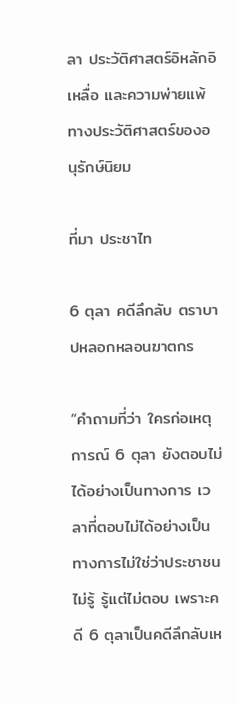ลา ประวัติศาสตร์อิหลักอิเหลื่อ และความพ่ายแพ้ทางประวัติศาสตร์ของอนุรักษ์นิยม

ที่มา ประชาไท

6 ตุลา คดีลึกลับ ตราบาปหลอกหลอนฆาตกร

“คำถามที่ว่า ใครก่อเหตุการณ์ 6 ตุลา ยังตอบไม่ได้อย่างเป็นทางการ เวลาที่ตอบไม่ได้อย่างเป็นทางการไม่ใช่ว่าประชาชนไม่รู้ รู้แต่ไม่ตอบ เพราะคดี 6 ตุลาเป็นคดีลึกลับเห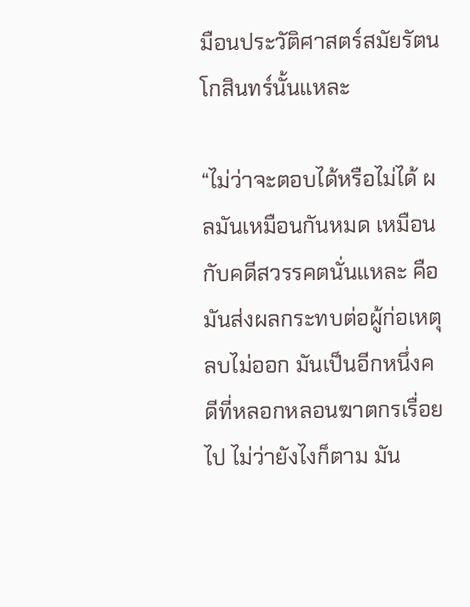มือนประวัติศาสตร์สมัยรัตนโกสินทร์นั้นแหละ

“ไม่ว่าจะตอบได้หรือไม่ได้ ผลมันเหมือนกันหมด เหมือนกับคดีสวรรคตนั่นแหละ คือมันส่งผลกระทบต่อผู้ก่อเหตุ ลบไม่ออก มันเป็นอีกหนึ่งคดีที่หลอกหลอนฆาตกรเรื่อยไป ไม่ว่ายังไงก็ตาม มัน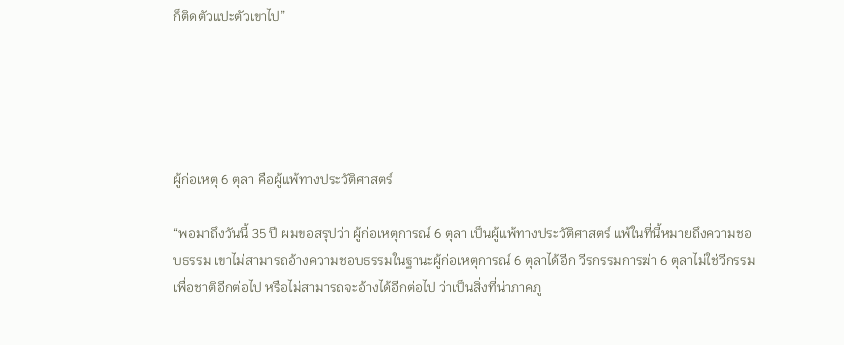ก็ติดตัวแปะตัวเขาไป”





ผู้ก่อเหตุ 6 ตุลา คือผู้แพ้ทางประวัติศาสตร์

“พอมาถึงวันนี้ 35 ปี ผมขอสรุปว่า ผู้ก่อเหตุการณ์ 6 ตุลา เป็นผู้แพ้ทางประวัติศาสตร์ แพ้ในที่นี้หมายถึงความชอบธรรม เขาไม่สามารถอ้างความชอบธรรมในฐานะผู้ก่อเหตุการณ์ 6 ตุลาได้อีก วีรกรรมการฆ่า 6 ตุลาไม่ใช่วีกรรมเพื่อชาติอีกต่อไป หรือไม่สามารถจะอ้างได้อีกต่อไป ว่าเป็นสิ่งที่น่าภาคภู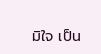มิใจ เป็น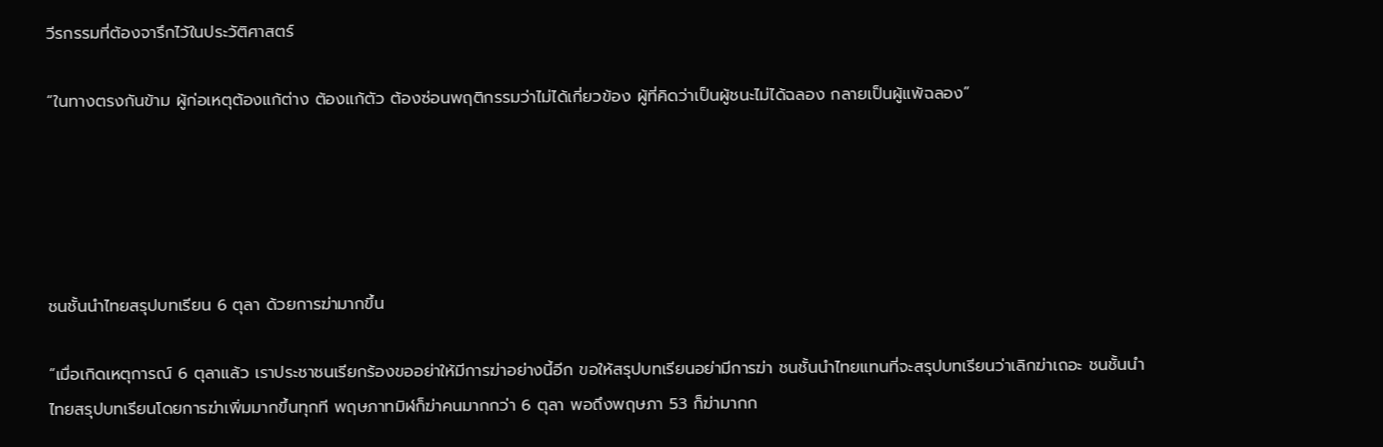วีรกรรมที่ต้องจารึกไว้ในประวัติศาสตร์

“ในทางตรงกันข้าม ผู้ก่อเหตุต้องแก้ต่าง ต้องแก้ตัว ต้องซ่อนพฤติกรรมว่าไม่ได้เกี่ยวข้อง ผู้ที่คิดว่าเป็นผู้ชนะไม่ได้ฉลอง กลายเป็นผู้แพ้ฉลอง”





ชนชั้นนำไทยสรุปบทเรียน 6 ตุลา ด้วยการฆ่ามากขึ้น

“เมื่อเกิดเหตุการณ์ 6 ตุลาแล้ว เราประชาชนเรียกร้องขออย่าให้มีการฆ่าอย่างนี้อีก ขอให้สรุปบทเรียนอย่ามีการฆ่า ชนชั้นนำไทยแทนที่จะสรุปบทเรียนว่าเลิกฆ่าเถอะ ชนชั้นนำไทยสรุปบทเรียนโดยการฆ่าเพิ่มมากขึ้นทุกที พฤษภาทมิฬก็ฆ่าคนมากกว่า 6 ตุลา พอถึงพฤษภา 53 ก็ฆ่ามากก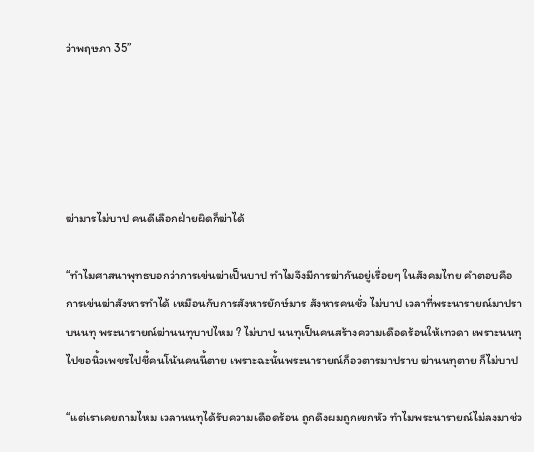ว่าพฤษภา 35”





ฆ่ามารไม่บาป คนดีเลือกฝ่ายผิดก็ฆ่าได้

“ทำไมศาสนาพุทธบอกว่าการเข่นฆ่าเป็นบาป ทำไมจึงมีการฆ่ากันอยู่เรื่อยๆ ในสังคมไทย คำตอบคือ การเข่นฆ่าสังหารทำได้ เหมือนกับการสังหารยักษ์มาร สังหารคนชั่ว ไม่บาป เวลาที่พระนารายณ์มาปราบนนทุ พระนารายณ์ฆ่านนทุบาปไหม ? ไม่บาป นนทุเป็นคนสร้างความเดือดร้อนให้เทวดา เพราะนนทุไปขอนิ้วเพชรไปชี้คนโน้นคนนี้ตาย เพราะฉะนั้นพระนารายณ์ก็อวตารมาปราบ ฆ่านนทุตาย ก็ไม่บาป

“แต่เราเคยถามไหม เวลานนทุได้รับความเดือดร้อน ถูกดึงผมถูกเขกหัว ทำไมพระนารายณ์ไม่ลงมาช่ว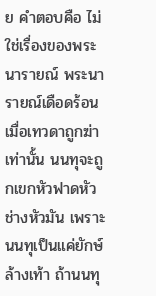ย คำตอบคือ ไม่ใช่เรื่องของพระนารายณ์ พระนารายณ์เดือดร้อนเมื่อเทวดาถูกฆ่าเท่านั้น นนทุจะถูกเขกหัวฟาดหัวช่างหัวมัน เพราะนนทุเป็นแค่ยักษ์ล้างเท้า ถ้านนทุ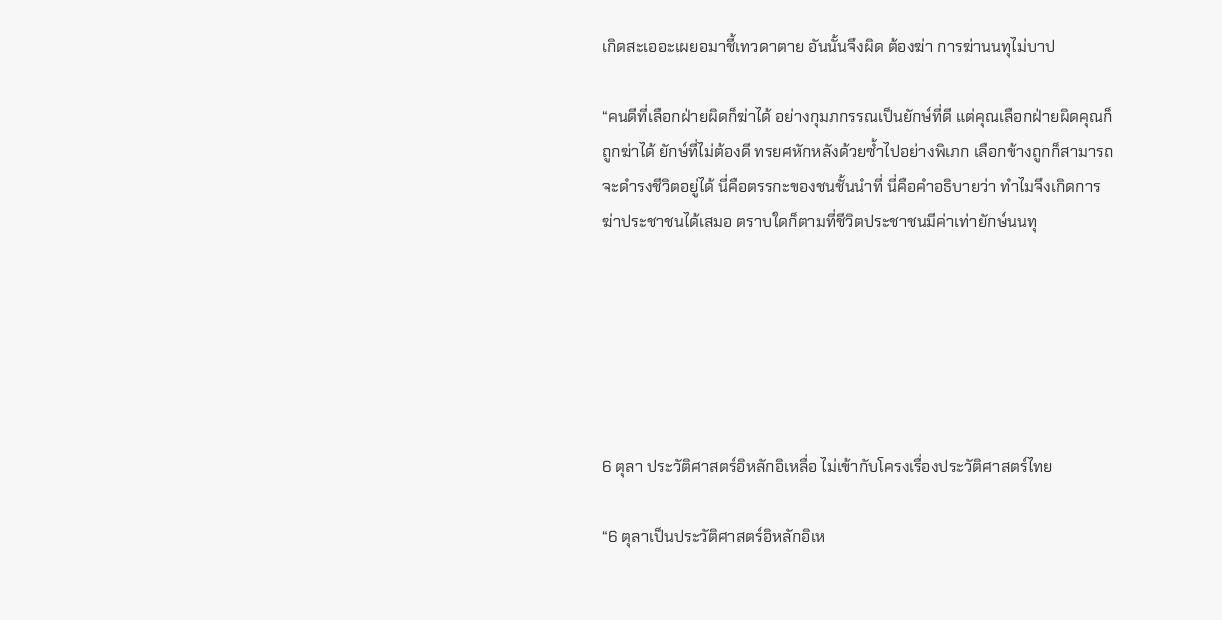เกิดสะเออะเผยอมาชี้เทวดาตาย อันนั้นจึงผิด ต้องฆ่า การฆ่านนทุไม่บาป

“คนดีที่เลือกฝ่ายผิดก็ฆ่าได้ อย่างกุมภกรรณเป็นยักษ์ที่ดี แต่คุณเลือกฝ่ายผิดคุณก็ถูกฆ่าได้ ยักษ์ที่ไม่ต้องดี ทรยศหักหลังด้วยซ้ำไปอย่างพิเภก เลือกข้างถูกก็สามารถจะดำรงชีวิตอยู่ได้ นี่คือตรรกะของชนชั้นนำที่ นี่คือคำอธิบายว่า ทำไมจึงเกิดการฆ่าประชาชนได้เสมอ ตราบใดก็ตามที่ชีวิตประชาชนมีค่าเท่ายักษ์นนทุ






6 ตุลา ประวัติศาสตร์อิหลักอิเหลื่อ ไม่เข้ากับโครงเรื่องประวัติศาสตร์ไทย

“6 ตุลาเป็นประวัติศาสตร์อิหลักอิเห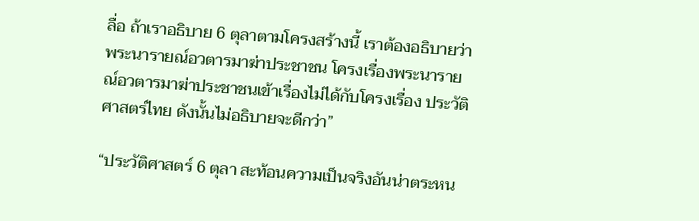ลื่อ ถ้าเราอธิบาย 6 ตุลาตามโครงสร้างนี้ เราต้องอธิบายว่าพระนารายณ์อวตารมาฆ่าประชาชน โครงเรื่องพระนารายณ์อวตารมาฆ่าประชาชนเข้าเรื่องไม่ได้กับโครงเรื่อง ประวัติศาสตร์ไทย ดังนั้นไม่อธิบายจะดีกว่า”

“ประวัติศาสตร์ 6 ตุลา สะท้อนความเป็นจริงอันน่าตระหน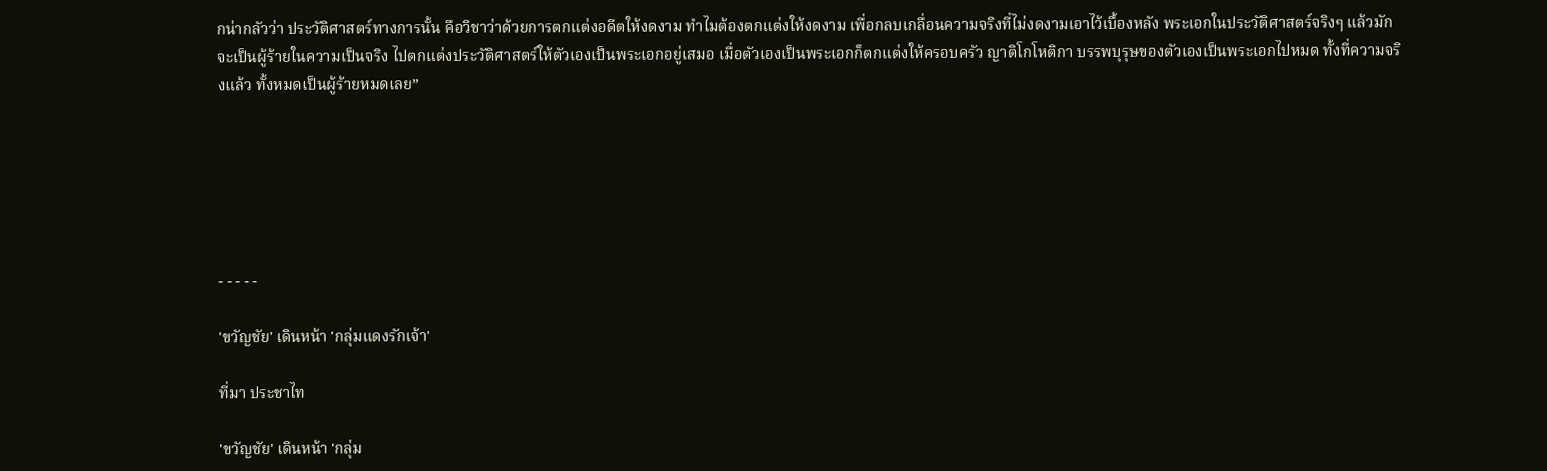กน่ากลัวว่า ประวัติศาสตร์ทางการนั้น คือวิชาว่าด้วยการตกแต่งอดีตให้งดงาม ทำไมต้องตกแต่งให้งดงาม เพื่อกลบเกลื่อนความจริงที่ไม่งดงามเอาไว้เบื้องหลัง พระเอกในประวัติศาสตร์จริงๆ แล้วมักจะเป็นผู้ร้ายในความเป็นจริง ไปตกแต่งประวัติศาสตร์ให้ตัวเองเป็นพระเอกอยู่เสมอ เมื่อตัวเองเป็นพระเอกก็ตกแต่งให้ครอบครัว ญาติโกโหติกา บรรพบุรุษของตัวเองเป็นพระเอกไปหมด ทั้งที่ความจริงแล้ว ทั้งหมดเป็นผู้ร้ายหมดเลย”






- - - - -

'ขวัญชัย' เดินหน้า 'กลุ่มแดงรักเจ้า'

ที่มา ประชาไท

'ขวัญชัย' เดินหน้า 'กลุ่ม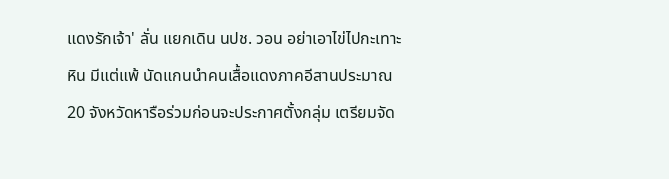แดงรักเจ้า' ลั่น แยกเดิน นปช. วอน อย่าเอาไข่ไปกะเทาะหิน มีแต่แพ้ นัดแกนนำคนเสื้อแดงภาคอีสานประมาณ 20 จังหวัดหารือร่วมก่อนจะประกาศตั้งกลุ่ม เตรียมจัด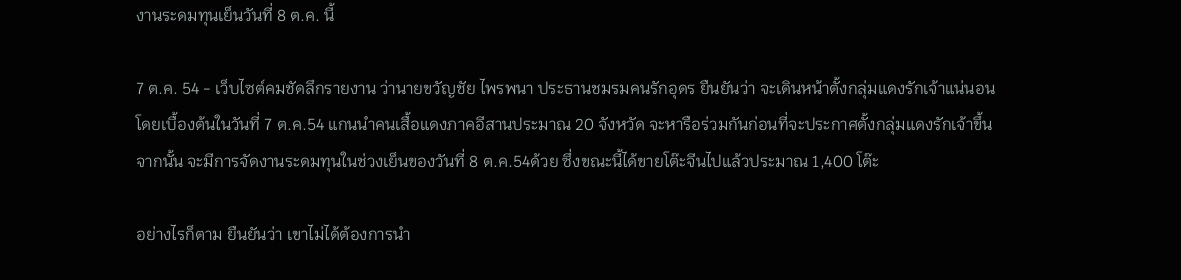งานระดมทุนเย็นวันที่ 8 ต.ค. นี้

7 ต.ค. 54 - เว็บไซต์คมชัดลึกรายงาน ว่านายขวัญชัย ไพรพนา ประธานชมรมคนรักอุดร ยืนยันว่า จะเดินหน้าตั้งกลุ่มแดงรักเจ้าแน่นอน โดยเบื้องต้นในวันที่ 7 ต.ค.54 แกนนำคนเสื้อแดงภาคอีสานประมาณ 20 จังหวัด จะหารือร่วมกันก่อนที่จะประกาศตั้งกลุ่มแดงรักเจ้าขึ้น จากนั้น จะมีการจัดงานระดมทุนในช่วงเย็นของวันที่ 8 ต.ค.54ด้วย ซึ่งขณะนี้ได้ขายโต๊ะจีนไปแล้วประมาณ 1,400 โต๊ะ

อย่างไรก็ตาม ยืนยันว่า เขาไม่ได้ต้องการนำ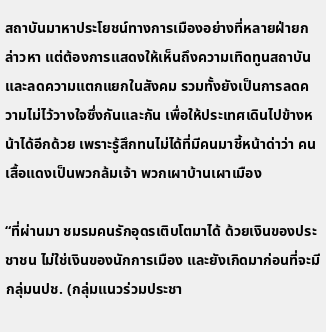สถาบันมาหาประโยชน์ทางการเมืองอย่างที่หลายฝ่ายกล่าวหา แต่ต้องการแสดงให้เห็นถึงความเทิดทูนสถาบัน และลดความแตกแยกในสังคม รวมทั้งยังเป็นการลดความไม่ไว้วางใจซึ่งกันและกัน เพื่อให้ประเทศเดินไปข้างหน้าได้อีกด้วย เพราะรู้สึกทนไม่ได้ที่มีคนมาชี้หน้าด่าว่า คนเสื้อแดงเป็นพวกล้มเจ้า พวกเผาบ้านเผาเมือง

“ที่ผ่านมา ชมรมคนรักอุดรเติบโตมาได้ ด้วยเงินของประชาชน ไม่ใช่เงินของนักการเมือง และยังเกิดมาก่อนที่จะมีกลุ่มนปช. (กลุ่มแนวร่วมประชา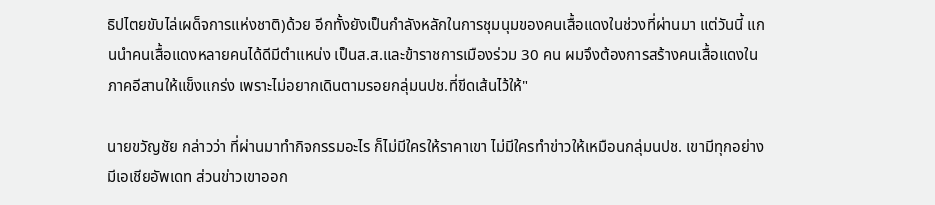ธิปไตยขับไล่เผด็จการแห่งชาติ)ด้วย อีกทั้งยังเป็นกำลังหลักในการชุมนุมของคนเสื้อแดงในช่วงที่ผ่านมา แต่วันนี้ แกนนำคนเสื้อแดงหลายคนได้ดีมีตำแหน่ง เป็นส.ส.และข้าราชการเมืองร่วม 30 คน ผมจึงต้องการสร้างคนเสื้อแดงในภาคอีสานให้แข็งแกร่ง เพราะไม่อยากเดินตามรอยกลุ่มนปช.ที่ขีดเส้นไว้ให้"

นายขวัญชัย กล่าวว่า ที่ผ่านมาทำกิจกรรมอะไร ก็ไม่มีใครให้ราคาเขา ไม่มีใครทำข่าวให้เหมือนกลุ่มนปช. เขามีทุกอย่าง มีเอเชียอัพเดท ส่วนข่าวเขาออก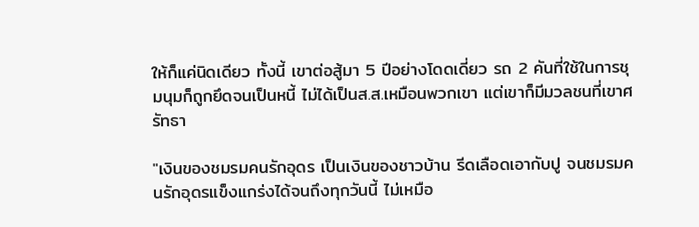ให้ก็แค่นิดเดียว ทั้งนี้ เขาต่อสู้มา 5 ปีอย่างโดดเดี่ยว รถ 2 คันที่ใช้ในการชุมนุมก็ถูกยึดจนเป็นหนี้ ไม่ได้เป็นส.ส.เหมือนพวกเขา แต่เขาก็มีมวลชนที่เขาศรัทธา

"เงินของชมรมคนรักอุดร เป็นเงินของชาวบ้าน รีดเลือดเอากับปู จนชมรมคนรักอุดรแข็งแกร่งได้จนถึงทุกวันนี้ ไม่เหมือ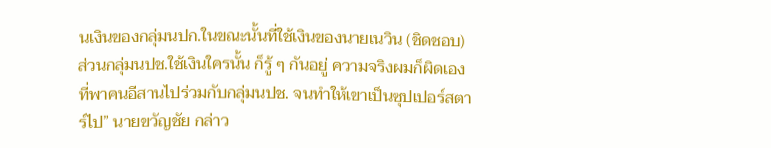นเงินของกลุ่มนปก.ในขณะนั้นที่ใช้เงินของนายเนวิน (ชิดชอบ) ส่วนกลุ่มนปช.ใช้เงินใครนั้น ก็รู้ ๆ กันอยู่ ความจริงผมก็ผิดเอง ที่พาคนอีสานไปร่วมกับกลุ่มนปช. จนทำให้เขาเป็นซุปเปอร์สตาร์ไป” นายขวัญชัย กล่าว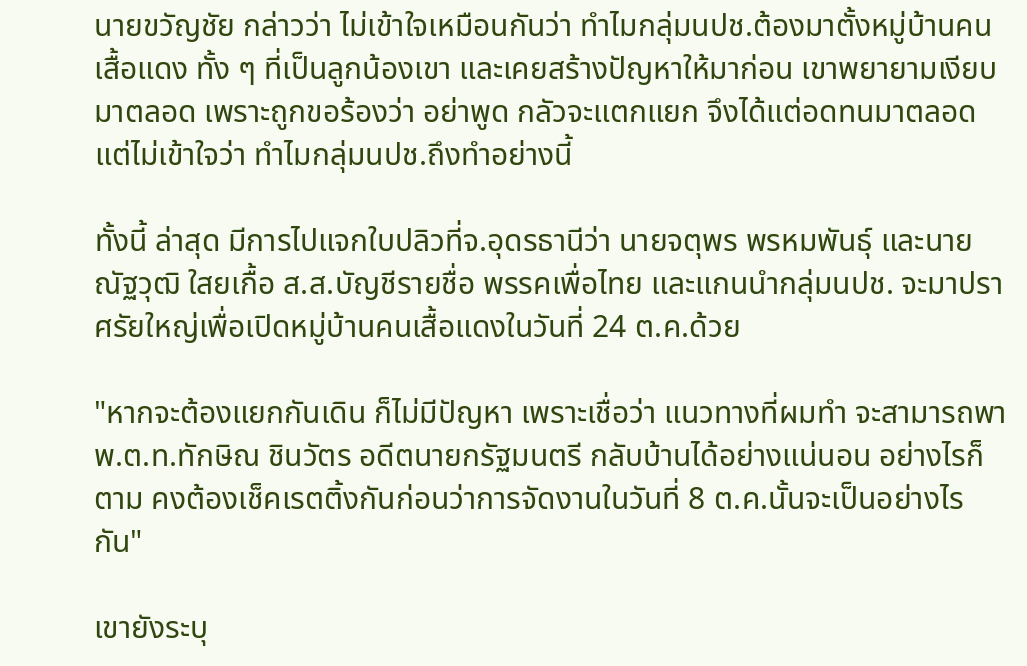นายขวัญชัย กล่าวว่า ไม่เข้าใจเหมือนกันว่า ทำไมกลุ่มนปช.ต้องมาตั้งหมู่บ้านคนเสื้อแดง ทั้ง ๆ ที่เป็นลูกน้องเขา และเคยสร้างปัญหาให้มาก่อน เขาพยายามเงียบมาตลอด เพราะถูกขอร้องว่า อย่าพูด กลัวจะแตกแยก จึงได้แต่อดทนมาตลอด แต่ไม่เข้าใจว่า ทำไมกลุ่มนปช.ถึงทำอย่างนี้

ทั้งนี้ ล่าสุด มีการไปแจกใบปลิวที่จ.อุดรธานีว่า นายจตุพร พรหมพันธุ์ และนายณัฐวุฒิ ใสยเกื้อ ส.ส.บัญชีรายชื่อ พรรคเพื่อไทย และแกนนำกลุ่มนปช. จะมาปราศรัยใหญ่เพื่อเปิดหมู่บ้านคนเสื้อแดงในวันที่ 24 ต.ค.ด้วย

"หากจะต้องแยกกันเดิน ก็ไม่มีปัญหา เพราะเชื่อว่า แนวทางที่ผมทำ จะสามารถพาพ.ต.ท.ทักษิณ ชินวัตร อดีตนายกรัฐมนตรี กลับบ้านได้อย่างแน่นอน อย่างไรก็ตาม คงต้องเช็คเรตติ้งกันก่อนว่าการจัดงานในวันที่ 8 ต.ค.นั้นจะเป็นอย่างไรกัน"

เขายังระบุ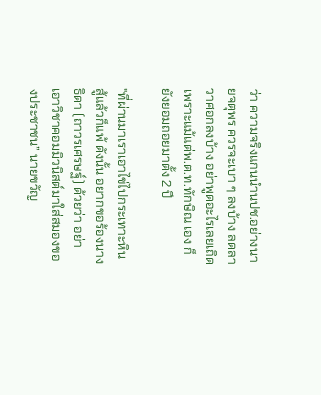ว่า ความจริงแกนนำนปช.อย่างนายจตุพร ควรจะเบา ๆ ลงบ้าง ลดลาวาศอกลงบ้าง อย่าพูดอะไรเลยเถิด เพราะแม้แต่พ.ต.ท.ทักษิณ เอง ก็ยังยอมถอยมาตั้ง 2 ปี

"ที่ผ่านมาเราเอาไข่ไปกระเทาะหิน สู้แล้วก็แพ้ ดังนั้น อยากขอร้องนางธิดา (ถาวรเศรษฐ์) ด้วยว่า อย่าเอาวิชาคอมมิวนิสต์มาใส่สมองของประชาชน” นายขวัญ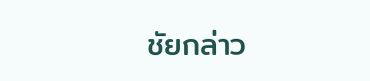ชัยกล่าว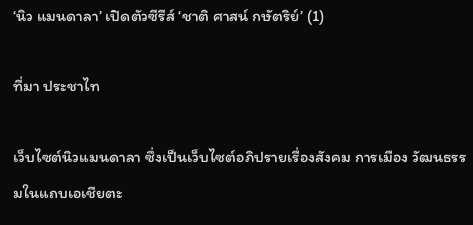‘นิว แมนดาลา’ เปิดตัวซีรีส์ ‘ชาติ ศาสน์ กษัตริย์’ (1)

ที่มา ประชาไท

เว็บไซต์นิวแมนดาลา ซึ่งเป็นเว็บไซต์อภิปรายเรื่องสังคม การเมือง วัฒนธรรมในแถบเอเชียตะ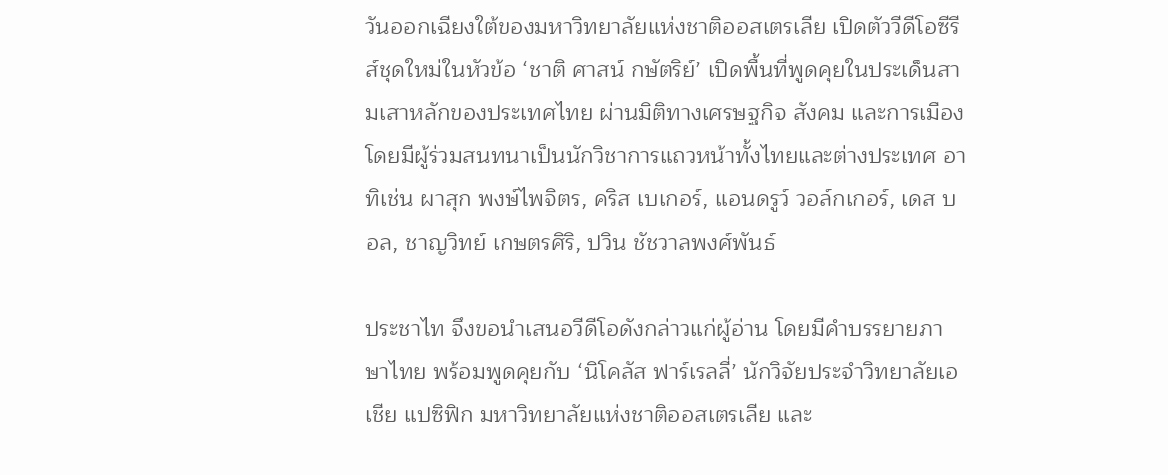วันออกเฉียงใต้ของมหาวิทยาลัยแห่งชาติออสเตรเลีย เปิดตัววีดีโอซีรีส์ชุดใหม่ในหัวข้อ ‘ชาติ ศาสน์ กษัตริย์’ เปิดพื้นที่พูดคุยในประเด็นสามเสาหลักของประเทศไทย ผ่านมิติทางเศรษฐกิจ สังคม และการเมือง โดยมีผู้ร่วมสนทนาเป็นนักวิชาการแถวหน้าทั้งไทยและต่างประเทศ อาทิเช่น ผาสุก พงษ์ไพจิตร, คริส เบเกอร์, แอนดรูว์ วอล์กเกอร์, เดส บอล, ชาญวิทย์ เกษตรศิริ, ปวิน ชัชวาลพงศ์พันธ์

ประชาไท จึงขอนำเสนอวีดีโอดังกล่าวแก่ผู้อ่าน โดยมีคำบรรยายภาษาไทย พร้อมพูดคุยกับ ‘นิโคลัส ฟาร์เรลลี่’ นักวิจัยประจำวิทยาลัยเอเชีย แปซิฟิก มหาวิทยาลัยแห่งชาติออสเตรเลีย และ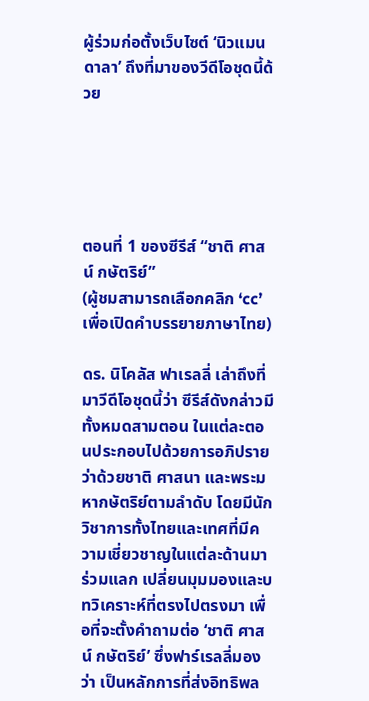ผู้ร่วมก่อตั้งเว็บไซต์ ‘นิวแมนดาลา’ ถึงที่มาของวีดีโอชุดนี้ด้วย





ตอนที่ 1 ของซีรีส์ “ชาติ ศาสน์ กษัตริย์”
(ผู้ชมสามารถเลือกคลิก ‘cc’ เพื่อเปิดคำบรรยายภาษาไทย)

ดร. นิโคลัส ฟาเรลลี่ เล่าถึงที่มาวีดีโอชุดนี้ว่า ซีรีส์ดังกล่าวมีทั้งหมดสามตอน ในแต่ละตอนประกอบไปด้วยการอภิปรายว่าด้วยชาติ ศาสนา และพระมหากษัตริย์ตามลำดับ โดยมีนักวิชาการทั้งไทยและเทศที่มีความเชี่ยวชาญในแต่ละด้านมาร่วมแลก เปลี่ยนมุมมองและบทวิเคราะห์ที่ตรงไปตรงมา เพื่อที่จะตั้งคำถามต่อ ‘ชาติ ศาสน์ กษัตริย์’ ซึ่งฟาร์เรลลี่มองว่า เป็นหลักการที่ส่งอิทธิพล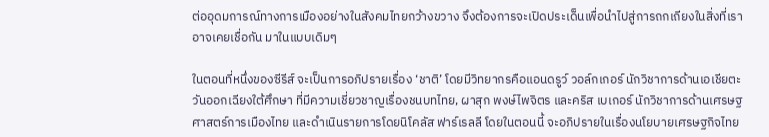ต่ออุดมการณ์ทางการเมืองอย่างในสังคมไทยกว้างขวาง จึงต้องการจะเปิดประเด็นเพื่อนำไปสู่การถกเถียงในสิ่งที่เราอาจเคยเชื่อกัน มาในแบบเดิมๆ

ในตอนที่หนึ่งของซีรีส์ จะเป็นการอภิปรายเรื่อง ‘ชาติ’ โดยมีวิทยากรคือแอนดรูว์ วอล์กเกอร์ นักวิชาการด้านเอเชียตะวันออกเฉียงใต้ศึกษา ที่มีความเชี่ยวชาญเรื่องชนบทไทย, ผาสุก พงษ์ไพจิตร และคริส เบเกอร์ นักวิชาการด้านเศรษฐศาสตร์การเมืองไทย และดำเนินรายการโดยนิโคลัส ฟาร์เรลลี โดยในตอนนี้ จะอภิปรายในเรื่องนโยบายเศรษฐกิจไทย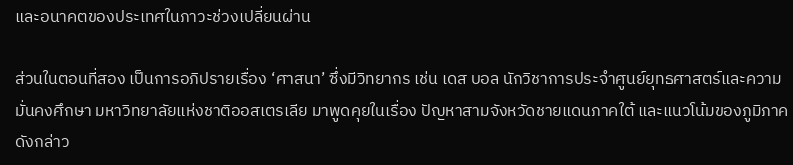และอนาคตของประเทศในภาวะช่วงเปลี่ยนผ่าน

ส่วนในตอนที่สอง เป็นการอภิปรายเรื่อง ‘ศาสนา’ ซึ่งมีวิทยากร เช่น เดส บอล นักวิชาการประจำศูนย์ยุทธศาสตร์และความมั่นคงศึกษา มหาวิทยาลัยแห่งชาติออสเตรเลีย มาพูดคุยในเรื่อง ปัญหาสามจังหวัดชายแดนภาคใต้ และแนวโน้มของภูมิภาคดังกล่าว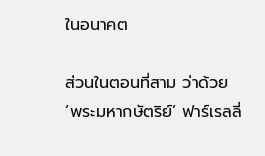ในอนาคต

ส่วนในตอนที่สาม ว่าด้วย ‘พระมหากษัตริย์’ ฟาร์เรลลี่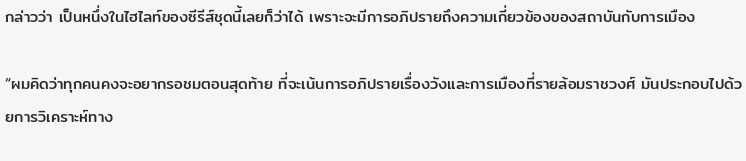กล่าวว่า เป็นหนึ่งในไฮไลท์ของซีรีส์ชุดนี้เลยก็ว่าได้ เพราะจะมีการอภิปรายถึงความเกี่ยวข้องของสถาบันกับการเมือง

“ผมคิดว่าทุกคนคงจะอยากรอชมตอนสุดท้าย ที่จะเน้นการอภิปรายเรื่องวังและการเมืองที่รายล้อมราชวงศ์ มันประกอบไปด้วยการวิเคราะห์ทาง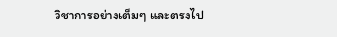วิชาการอย่างเต็มๆ และตรงไป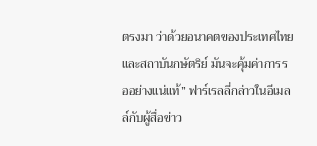ตรงมา ว่าด้วยอนาคตของประเทศไทยและสถาบันกษัตริย์ มันจะคุ้มค่าการรออย่างแน่แท้” ฟาร์เรลลี่กล่าวในอีเมลล์กับผู้สื่อข่าว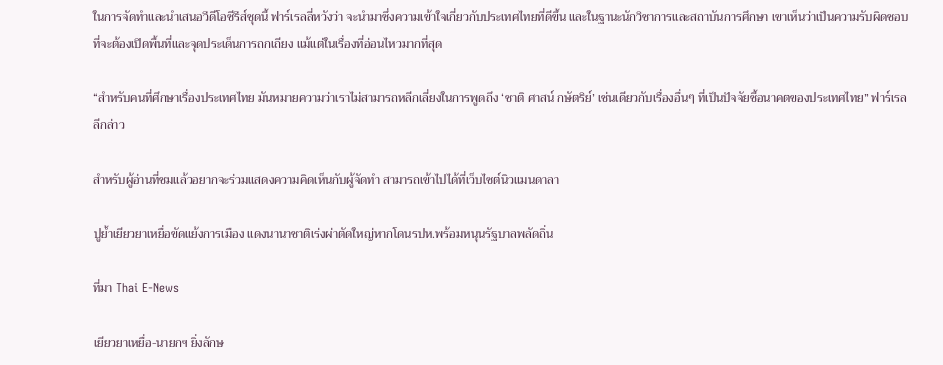ในการจัดทำและนำเสนอวีดีโอซีรีส์ชุดนี้ ฟาร์เรลลี่หวังว่า จะนำมาซึ่งความเข้าใจเกี่ยวกับประเทศไทยที่ดีขึ้น และในฐานะนักวิชาการและสถาบันการศึกษา เขาเห็นว่าเป็นความรับผิดชอบที่จะต้องเปิดพื้นที่และจุดประเด็นการถกเถียง แม้แต่ในเรื่องที่อ่อนไหวมากที่สุด

“สำหรับคนที่ศึกษาเรื่องประเทศไทย มันหมายความว่าเราไม่สามารถหลีกเลี่ยงในการพูดถึง ‘ชาติ ศาสน์ กษัตริย์’ เช่นเดียวกับเรื่องอื่นๆ ที่เป็นปัจจัยชี้อนาคตของประเทศไทย” ฟาร์เรลลีกล่าว

สำหรับผู้อ่านที่ชมแล้วอยากจะร่วมแสดงความคิดเห็นกับผู้จัดทำ สามารถเข้าไปได้ที่เว็บไซต์นิวแมนดาลา

ปูย้ำเยียวยาเหยื่อขัดแย้งการเมือง แดงนานาชาติเร่งผ่าตัดใหญ่หากโดนรปห.พร้อมหนุนรัฐบาลพลัดถิ่น

ที่มา Thai E-News

เยียวยาเหยื่อ-นายกฯ ยิ่งลักษ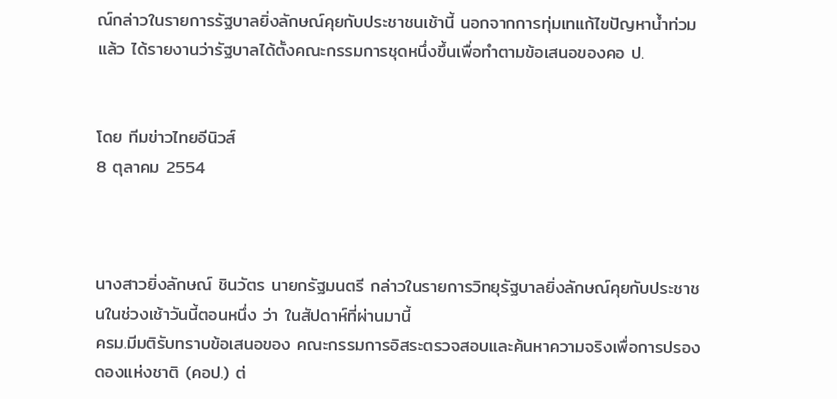ณ์กล่าวในรายการรัฐบาลยิ่งลักษณ์คุยกับประชาชนเช้านี้ นอกจากการทุ่มเทแก้ไขปัญหาน้ำท่วมแล้ว ได้รายงานว่ารัฐบาลได้ตั้งคณะกรรมการชุดหนึ่งขึ้นเพื่อทำตามข้อเสนอของคอ ป.


โดย ทีมข่าวไทยอีนิวส์
8 ตุลาคม 2554



นางสาวยิ่งลักษณ์ ชินวัตร นายกรัฐมนตรี กล่าวในรายการวิทยุรัฐบาลยิ่งลักษณ์คุยกับประชาชนในช่วงเช้าวันนี้ตอนหนึ่ง ว่า ในสัปดาห์ที่ผ่านมานี้
ครม.มีมติรับทราบข้อเสนอของ คณะกรรมการอิสระตรวจสอบและค้นหาความจริงเพื่อการปรองดองแห่งชาติ (คอป.) ต่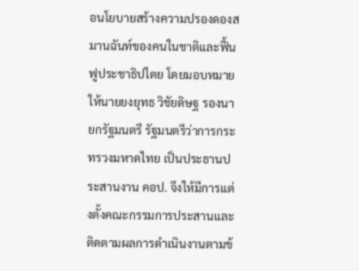อนโยบายสร้างความปรองดองสมานฉันท์ของคนในชาติและฟื้นฟูประชาธิปไตย โดยมอบหมายให้นายยงยุทธ วิชัยดิษฐ รองนายกรัฐมนตรี รัฐมนตรีว่าการกระทรวงมหาดไทย เป็นประธานประสานงาน คอป. จึงให้มีการแต่งตั้งคณะกรรมการประสานและติดตามผลการดำเนินงานตามข้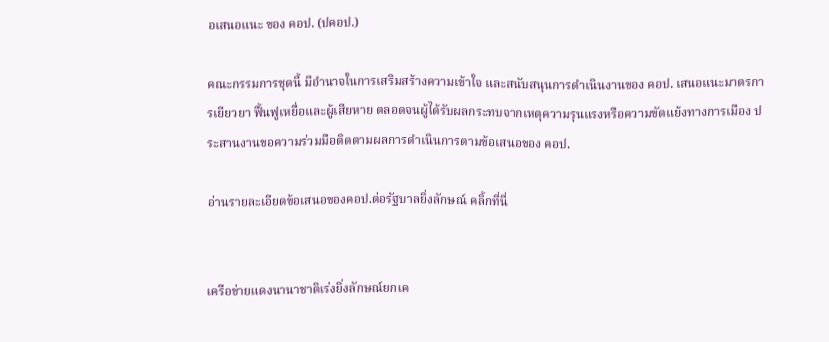อเสนอแนะ ของ คอป. (ปคอป.)

คณะกรรมการชุดนี้ มีอำนาจในการเสริมสร้างความเข้าใจ และสนับสนุนการดำเนินงานของ คอป. เสนอแนะมาตรการเยียวยา ฟื้นฟูเหยื่อและผู้เสียหาย ตลอดจนผู้ได้รับผลกระทบจากเหตุความรุนแรงหรือความขัดแย้งทางการเมือง ประสานงานขอความร่วมมือติดตามผลการดำเนินการตามข้อเสนอของ คอป.

อ่านรายละเอียดข้อเสนอของคอป.ต่อรัฐบาลยิ่งลักษณ์ คลิ้กที่นี่


เครือข่ายแดงนานาชาติเร่งยิ่งลักษณ์ยกเค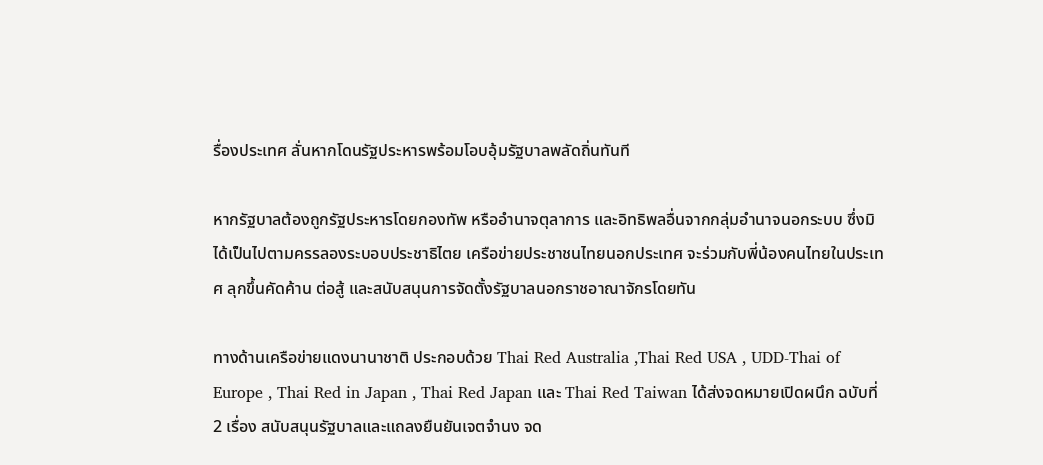รื่องประเทศ ลั่นหากโดนรัฐประหารพร้อมโอบอุ้มรัฐบาลพลัดถิ่นทันที

หากรัฐบาลต้องถูกรัฐประหารโดยกองทัพ หรืออำนาจตุลาการ และอิทธิพลอื่นจากกลุ่มอำนาจนอกระบบ ซึ่งมิได้เป็นไปตามครรลองระบอบประชาธิไตย เครือข่ายประชาชนไทยนอกประเทศ จะร่วมกับพี่น้องคนไทยในประเทศ ลุกขึ้นคัดค้าน ต่อสู้ และสนับสนุนการจัดตั้งรัฐบาลนอกราชอาณาจักรโดยทัน

ทางด้านเครือข่ายแดงนานาชาติ ประกอบด้วย Thai Red Australia ,Thai Red USA , UDD-Thai of Europe , Thai Red in Japan , Thai Red Japan และ Thai Red Taiwan ได้ส่งจดหมายเปิดผนึก ฉบับที่ 2 เรื่อง สนับสนุนรัฐบาลและแถลงยืนยันเจตจำนง จด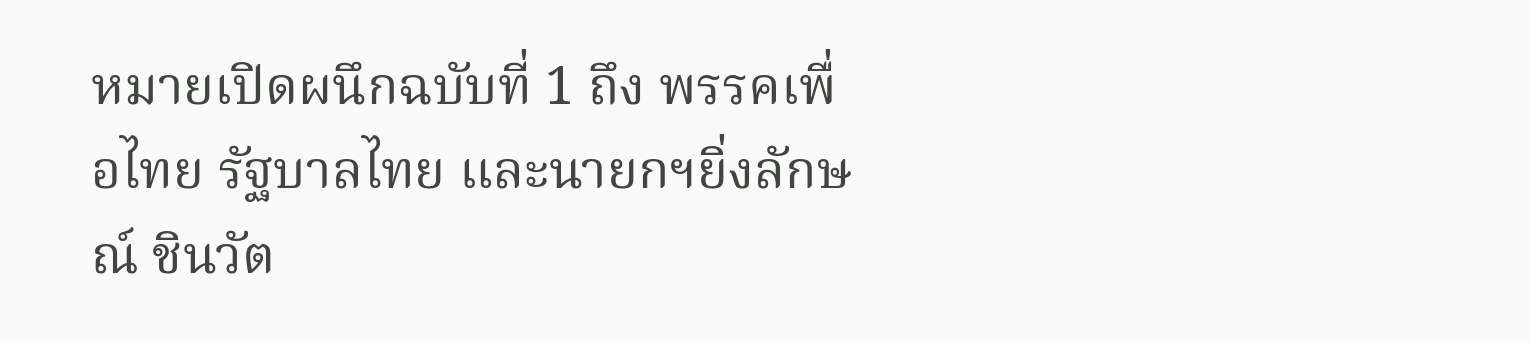หมายเปิดผนึกฉบับที่ 1 ถึง พรรคเพื่อไทย รัฐบาลไทย และนายกฯยิ่งลักษณ์ ชินวัต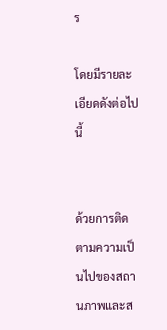ร

โดยมีรายละเอียดดังต่อไปนี้


ด้วยการติดตามความเป็นไปของสถานภาพและส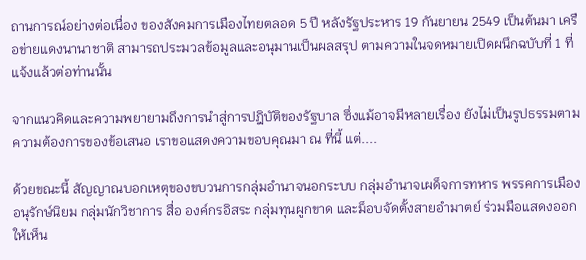ถานการณ์อย่างต่อเนื่อง ของสังคมการเมืองไทยตลอด 5 ปี หลังรัฐประหาร 19 กันยายน 2549 เป็นต้นมา เครือข่ายแดงนานาชาติ สามารถประมวลข้อมูลและอนุมานเป็นผลสรุป ตามความในจดหมายเปิดผนึกฉบับที่ 1 ที่แจ้งแล้วต่อท่านนั้น

จากแนวคิดและความพยายามถึงการนำสู่การปฎิบัติของรัฐบาล ซึ่งแม้อาจมีหลายเรื่อง ยังไม่เป็นรูปธรรมตามความต้องการของข้อเสนอ เราขอแสดงความขอบคุณมา ณ ที่นี้ แต่....

ด้วยขณะนี้ สัญญาณบอกเหตุของขบวนการกลุ่มอำนาจนอกระบบ กลุ่มอำนาจเผด็จการทหาร พรรคการเมืองอนุรักษ์นิยม กลุ่มนักวิชาการ สื่อ องค์กรอิสระ กลุ่มทุนผูกขาด และม็อบจัดตั้งสายอำมาตย์ ร่วมมือแสดงออกให้เห็น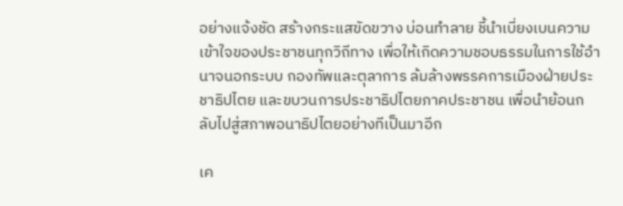อย่างแจ้งชัด สร้างกระแสขัดขวาง บ่อนทำลาย ชี้นำเบี่ยงเบนความเข้าใจของประชาชนทุกวิถีทาง เพื่อให้เกิดความชอบธรรมในการใช้อำนาจนอกระบบ กองทัพและตุลาการ ล้มล้างพรรคการเมืองฝ่ายประชาธิปไตย และขบวนการประชาธิปไตยภาคประชาชน เพื่อนำย้อนกลับไปสู่สภาพอนาธิปไตยอย่างทีเป็นมาอีก

เค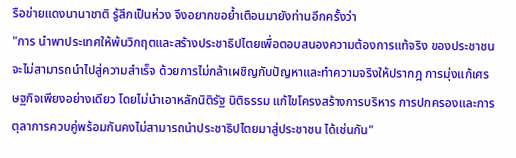รือข่ายแดงนานาชาติ รู้สึกเป็นห่วง จึงอยากขอย้ำเตือนมายังท่านอีกครั้งว่า
"การ นำพาประเทศให้พ้นวิกฤตและสร้างประชาธิปไตยเพื่อตอบสนองความต้องการแท้จริง ของประชาชน จะไม่สามารถนำไปสู่ความสำเร็จ ด้วยการไม่กล้าเผชิญกับปัญหาและทำความจริงให้ปรากฎ การมุ่งแก้เศรษฐกิจเพียงอย่างเดียว โดยไม่นำเอาหลักนิติรัฐ นิติธรรม แก้ไขโครงสร้างการบริหาร การปกครองและการตุลาการควบคู่พร้อมกันคงไม่สามารถนำประชาธิปไตยมาสู่ประชาชน ได้เช่นกัน"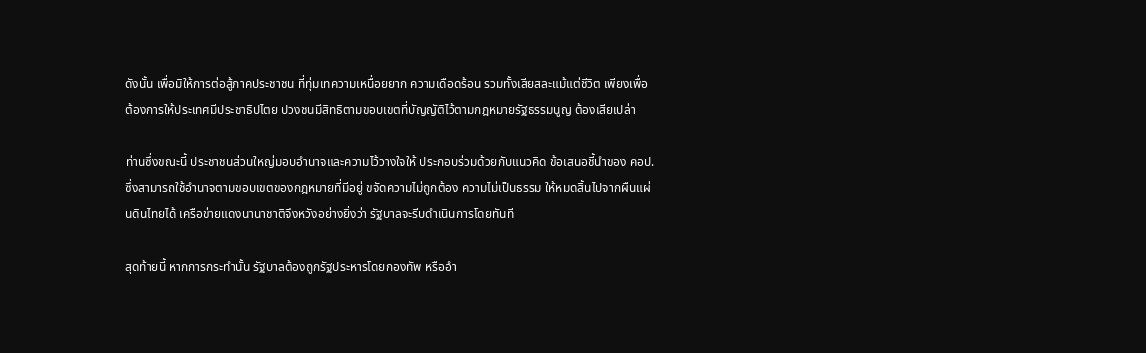ดังนั้น เพื่อมิให้การต่อสู้ภาคประชาชน ที่ทุ่มเทความเหนื่อยยาก ความเดือดร้อน รวมทั้งเสียสละแม้แต่ชีวิต เพียงเพื่อต้องการให้ประเทศมีประชาธิปไตย ปวงชนมีสิทธิตามขอบเขตที่บัญญัติไว้ตามกฎหมายรัฐธรรมนูญ ต้องเสียเปล่า

ท่านซึ่งขณะนี้ ประชาชนส่วนใหญ่มอบอำนาจและความไว้วางใจให้ ประกอบร่วมด้วยกับแนวคิด ข้อเสนอชี้นำของ คอป. ซึ่งสามารถใช้อำนาจตามขอบเขตของกฎหมายที่มีอยู่ ขจัดความไม่ถูกต้อง ความไม่เป็นธรรม ให้หมดสิ้นไปจากผืนแผ่นดินไทยได้ เครือข่ายแดงนานาชาติจึงหวังอย่างยิ่งว่า รัฐบาลจะรีบดำเนินการโดยทันที

สุดท้ายนี้ หากการกระทำนั้น รัฐบาลต้องถูกรัฐประหารโดยกองทัพ หรืออำ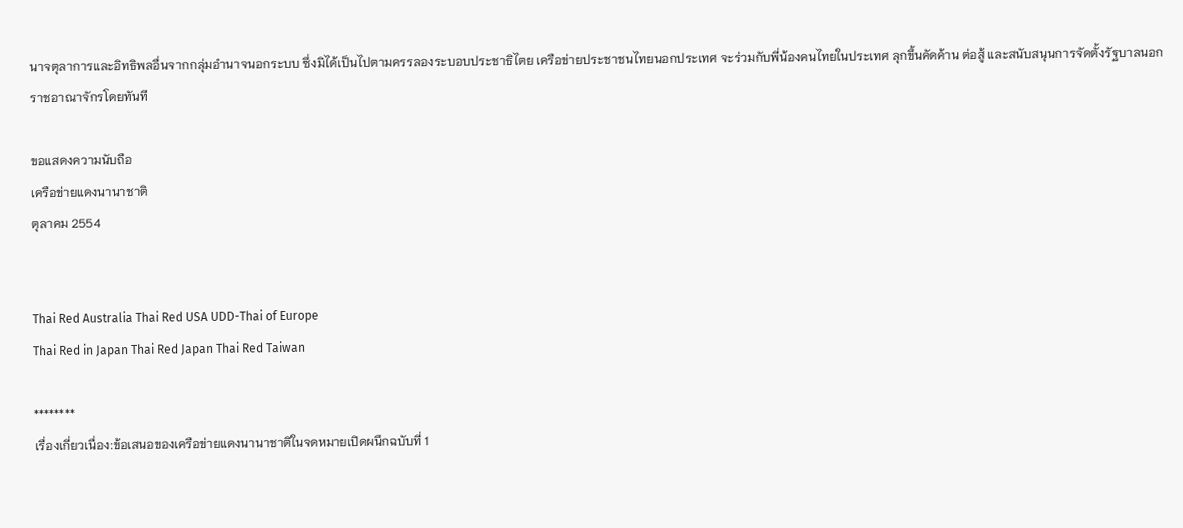นาจตุลาการและอิทธิพลอื่นจากกลุ่มอำนาจนอกระบบ ซึ่งมิได้เป็นไปตามครรลองระบอบประชาธิไตย เครือข่ายประชาชนไทยนอกประเทศ จะร่วมกับพี่น้องคนไทยในประเทศ ลุกขึ้นคัดค้าน ต่อสู้ และสนับสนุนการจัดตั้งรัฐบาลนอกราชอาณาจักรโดยทันที

ขอแสดงความนับถือ
เครือข่ายแดงนานาชาติ
ตุลาคม 2554


Thai Red Australia Thai Red USA UDD-Thai of Europe
Thai Red in Japan Thai Red Japan Thai Red Taiwan

********
เรื่องเกี่ยวเนื่อง:ข้อเสนอของเครือข่ายแดงนานาชาติในจดหมายเปิดผนึกฉบับที่ 1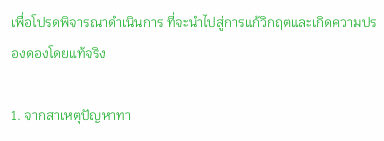เพื่อโปรดพิจารณาดำเนินการ ที่จะนำไปสู่การแก้วิกฤตและเกิดความปรองดองโดยแท้จริง

1. จากสาเหตุปัญหาทา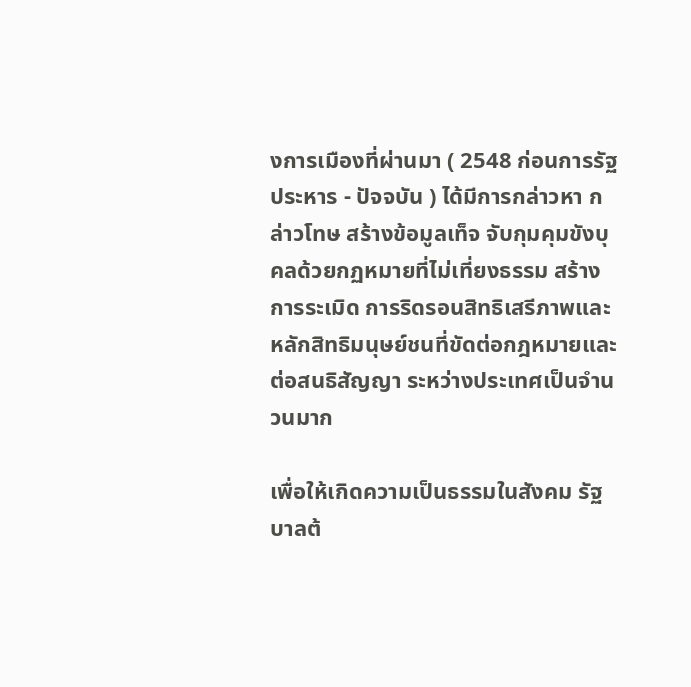งการเมืองที่ผ่านมา ( 2548 ก่อนการรัฐประหาร - ปัจจบัน ) ได้มีการกล่าวหา กล่าวโทษ สร้างข้อมูลเท็จ จับกุมคุมขังบุคลด้วยกฏหมายที่ไม่เที่ยงธรรม สร้างการระเมิด การริดรอนสิทธิเสรีภาพและหลักสิทธิมนุษย์ชนที่ขัดต่อกฎหมายและต่อสนธิสัญญา ระหว่างประเทศเป็นจำนวนมาก

เพื่อให้เกิดความเป็นธรรมในสังคม รัฐบาลต้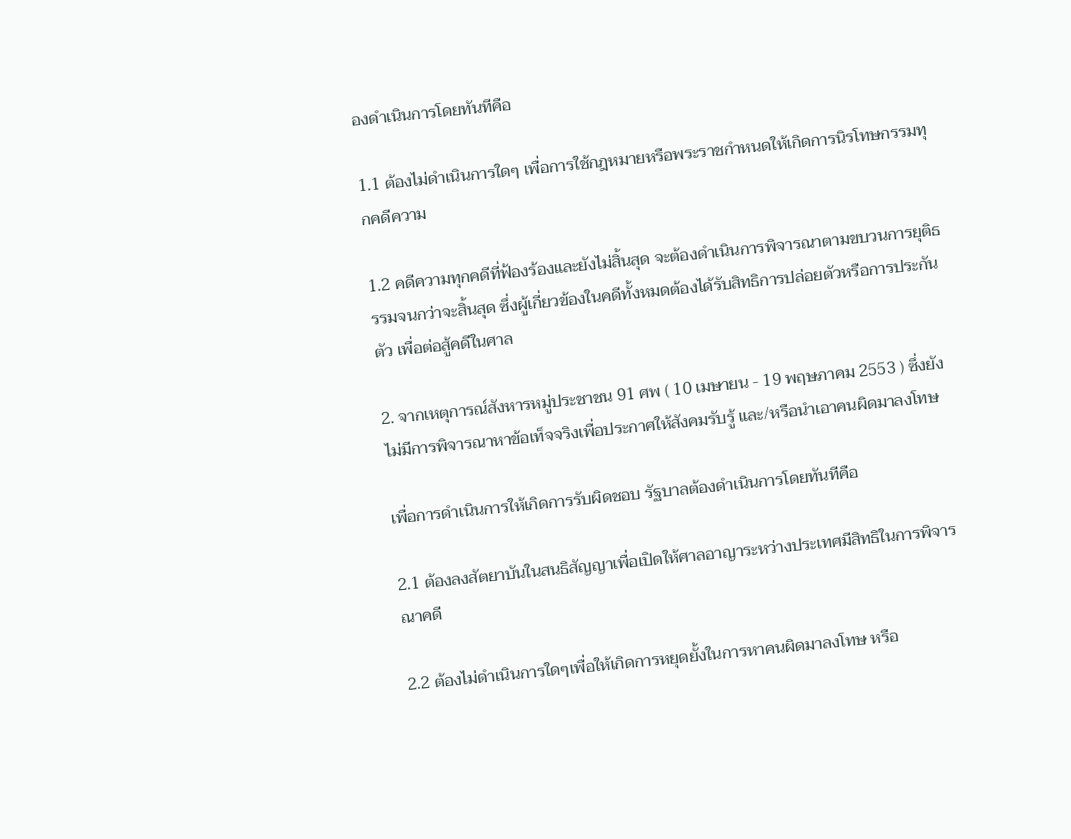องดำเนินการโดยทันทีคือ

1.1 ต้องไม่ดำเนินการใดๆ เพื่อการใช้กฎหมายหรือพระราชกำหนดให้เกิดการนิรโทษกรรมทุกคดีความ

1.2 คดีความทุกคดีที่ฟ้องร้องและยังไม่สิ้นสุด จะต้องดำเนินการพิจารณาตามขบวนการยุติธรรมจนกว่าจะสิ้นสุด ซึ่งผู้เกี่ยวข้องในคดีทั้งหมดต้องได้รับสิทธิการปล่อยตัวหรือการประกันตัว เพื่อต่อสู้คดีในศาล

2. จากเหตุการณ์สังหารหมู่ประชาชน 91 ศพ ( 10 เมษายน - 19 พฤษภาคม 2553 ) ซึ่งยังไม่มีการพิจารณาหาข้อเท็จจริงเพื่อประกาศให้สังคมรับรู้ และ/หรือนำเอาคนผิดมาลงโทษ

เพื่อการดำเนินการให้เกิดการรับผิดชอบ รัฐบาลต้องดำเนินการโดยทันทีคือ

2.1 ต้องลงสัตยาบันในสนธิสัญญาเพื่อเปิดให้ศาลอาญาระหว่างประเทศมีสิทธิในการพิจารณาคดี

2.2 ต้องไม่ดำเนินการใดๆเพื่อให้เกิดการหยุดยั้งในการหาคนผิดมาลงโทษ หรือ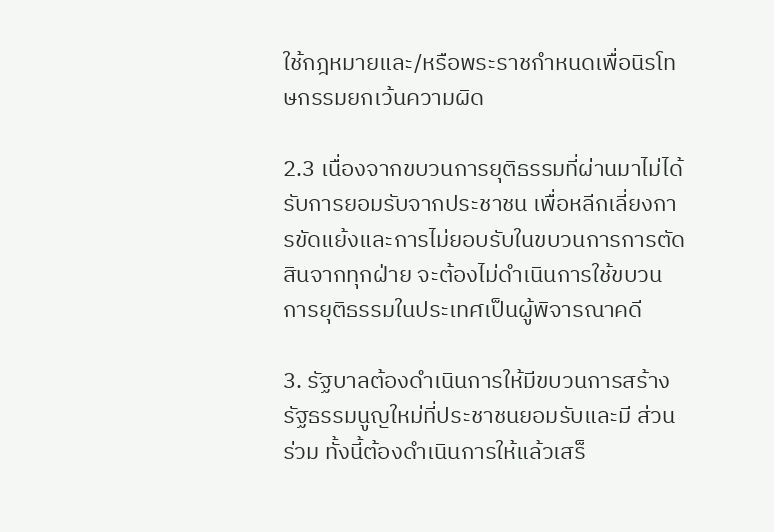ใช้กฎหมายและ/หรือพระราชกำหนดเพื่อนิรโทษกรรมยกเว้นความผิด

2.3 เนื่องจากขบวนการยุติธรรมที่ผ่านมาไม่ได้รับการยอมรับจากประชาชน เพื่อหลีกเลี่ยงการขัดแย้งและการไม่ยอบรับในขบวนการการตัดสินจากทุกฝ่าย จะต้องไม่ดำเนินการใช้ขบวนการยุติธรรมในประเทศเป็นผู้พิจารณาคดี

3. รัฐบาลต้องดำเนินการให้มีขบวนการสร้างรัฐธรรมนูญใหม่ที่ประชาชนยอมรับและมี ส่วนร่วม ทั้งนี้ต้องดำเนินการให้แล้วเสร็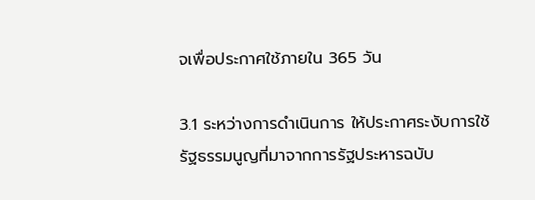จเพื่อประกาศใช้ภายใน 365 วัน

3.1 ระหว่างการดำเนินการ ให้ประกาศระงับการใช้รัฐธรรมนูญที่มาจากการรัฐประหารฉบับ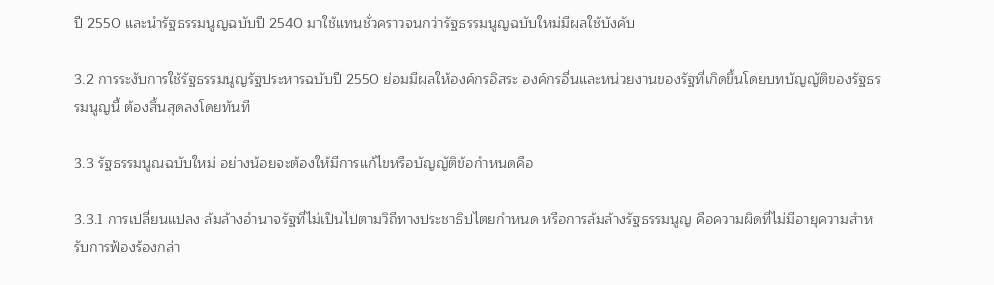ปี 2550 และนำรัฐธรรมนูญฉบับปี 2540 มาใช้แทนชั่วคราวจนกว่ารัฐธรรมนูญฉบับใหม่มีผลใช้บังคับ

3.2 การระงับการใช้รัฐธรรมนูญรัฐประหารฉบับปี 2550 ย่อมมีผลให้องค์กรอิสระ องค์กรอื่นและหน่วยงานของรัฐที่เกิดขึ้นโดยบทบัญญัติของรัฐธรรมนูญนี้ ต้องสิ้นสุดลงโดยทันที

3.3 รัฐธรรมนูณฉบับใหม่ อย่างน้อยจะต้องให้มีการแก้ไขหรือบัญญัติข้อกำหนดคือ

3.3.1 การเปลี่ยนแปลง ล้มล้างอำนาจรัฐที่ไม่เป็นไปตามวิถีทางประชาธิปไตยกำหนด หรือการล้มล้างรัฐธรรมนูญ คือความผิดที่ไม่มีอายุความสำหรับการฟ้องร้องกล่า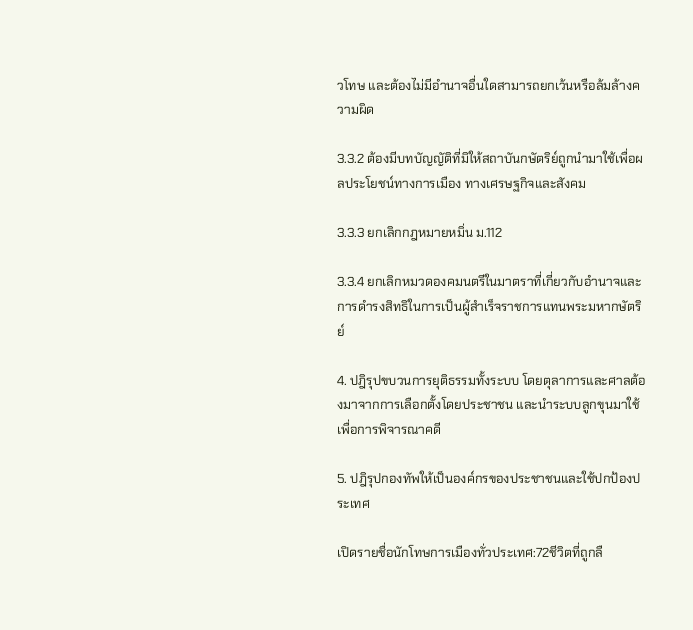วโทษ และต้องไม่มีอำนาจอื่นใดสามารถยกเว้นหรือล้มล้างความผิด

3.3.2 ต้องมีบทบัญญัติที่มิให้สถาบันกษัตริย์ถูกนำมาใช้เพื่อผลประโยชน์ทางการเมือง ทางเศรษฐกิจและสังคม

3.3.3 ยกเลิกกฎหมายหมิ่น ม.112

3.3.4 ยกเลิกหมวดองคมนตรีในมาตราที่เกี่ยวกับอำนาจและการดำรงสิทธิในการเป็นผู้สำเร็จราชการแทนพระมหากษัตริย์

4. ปฎิรุปขบวนการยุติธรรมทั้งระบบ โดยตุลาการและศาลต้องมาจากการเลือกตั้งโดยประชาชน และนำระบบลูกขุนมาใช้เพื่อการพิจารณาคดี

5. ปฎิรุปกองทัพให้เป็นองค์กรของประชาชนและใช้ปกป้องประเทศ

เปิดรายชื่อนักโทษการเมืองทั่วประเทศ:72ชีวิตที่ถูกลื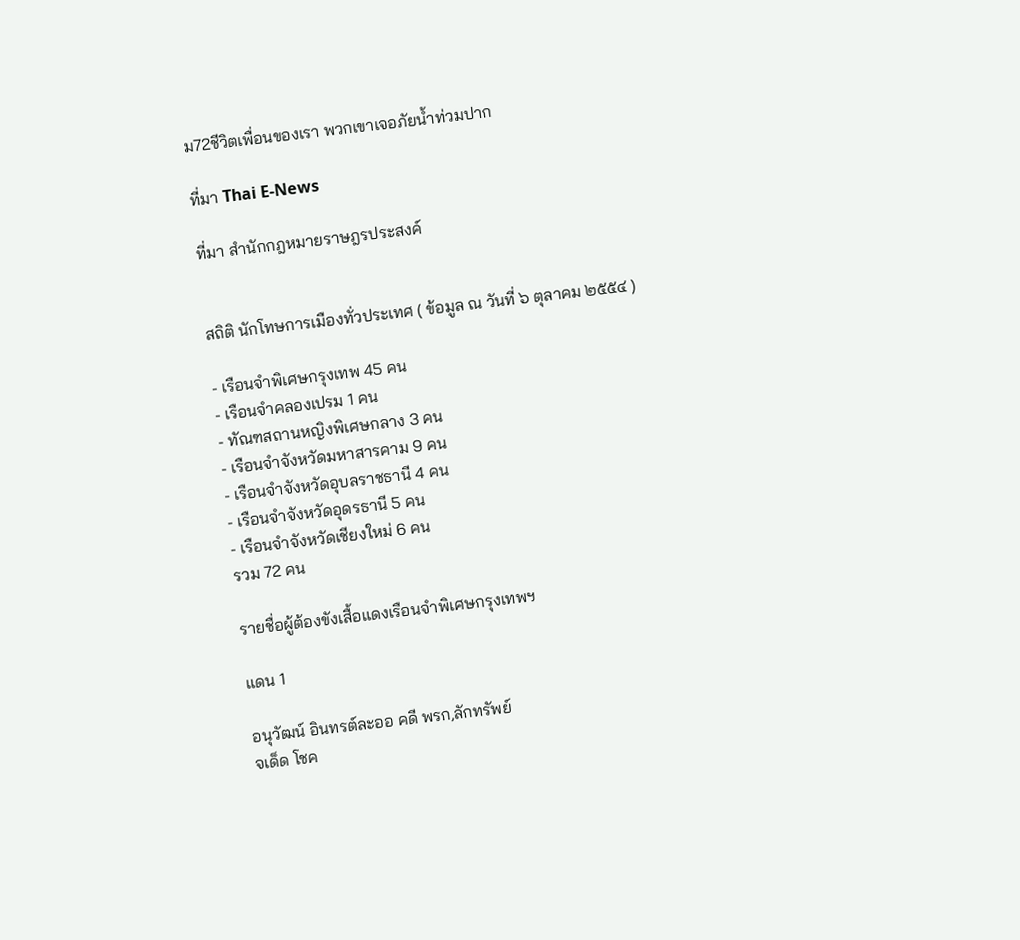ม72ชีวิตเพื่อนของเรา พวกเขาเจอภัยน้ำท่วมปาก

ที่มา Thai E-News

ที่มา สำนักกฎหมายราษฎรประสงค์


สถิติ นักโทษการเมืองทั่วประเทศ ( ข้อมูล ณ วันที่ ๖ ตุลาคม ๒๕๕๔ )

- เรือนจำพิเศษกรุงเทพ 45 คน
- เรือนจำคลองเปรม 1 คน
- ทัณฑสถานหญิงพิเศษกลาง 3 คน
- เรือนจำจังหวัดมหาสารคาม 9 คน
- เรือนจำจังหวัดอุบลราชธานี 4 คน
- เรือนจำจังหวัดอุดรธานี 5 คน
- เรือนจำจังหวัดเชียงใหม่ 6 คน
รวม 72 คน

รายชื่อผู้ต้องขังเสื้อแดงเรือนจำพิเศษกรุงเทพฯ

แดน 1

อนุวัฒน์ อินทรต์ละออ คดี พรก,ลักทรัพย์
จเด็ด โชค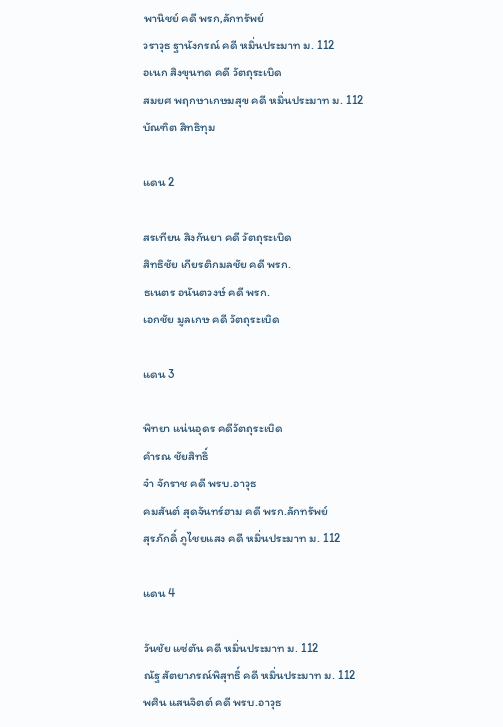พานิชย์ คดี พรก,ลักทรัพย์
วราวุธ ฐานังกรณ์ คดี หมิ่นประมาท ม. 112
อเนก สิงขุนทด คดี วัตถุระเบิด
สมยศ พฤกษาเกษมสุข คดี หมิ่นประมาท ม. 112
บัณฑิต สิทธิทุม

แดน 2

สรเทียน สิงกันยา คดี วัตถุระเบิด
สิทธิชัย เกียรติกมลชัย คดี พรก.
ธเนตร อนันตวงษ์ คดี พรก.
เอกชัย มูลเกษ คดี วัตถุระเบิด

แดน 3

พิทยา แน่นอุดร คดีวัตถุระเบิด
คำรณ ชัยสิทธิ์
จ๋า จักราช คดี พรบ.อาวุธ
คมสันต์ สุดจันทร์ฮาม คดี พรก.ลักทรัพย์
สุรภักดิ์ ภูไชยแสง คดี หมิ่นประมาท ม. 112

แดน 4

วันชัย แซ่ตัน คดี หมิ่นประมาท ม. 112
ณัฐ สัตยาภรณ์พิสุทธิ์ คดี หมิ่นประมาท ม. 112
พศิน แสนจิตต์ คดี พรบ.อาวุธ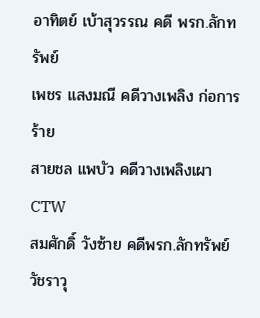อาทิตย์ เบ้าสุวรรณ คดี พรก.ลักทรัพย์
เพชร แสงมณี คดีวางเพลิง ก่อการร้าย
สายชล แพบัว คดีวางเพลิงเผา CTW
สมศักดิ์ วังซ้าย คดีพรก.ลักทรัพย์
วัชราวุ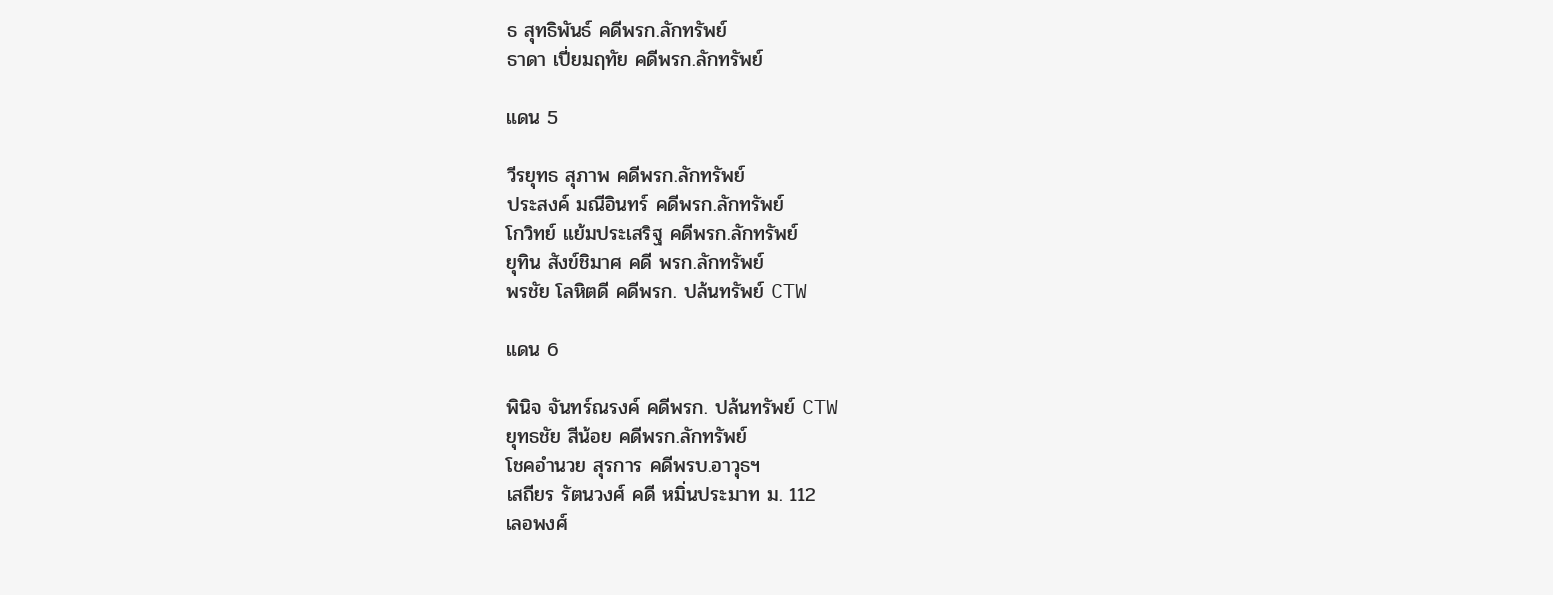ธ สุทธิพันธ์ คดีพรก.ลักทรัพย์
ธาดา เปี่ยมฤทัย คดีพรก.ลักทรัพย์

แดน 5

วีรยุทธ สุภาพ คดีพรก.ลักทรัพย์
ประสงค์ มณีอินทร์ คดีพรก.ลักทรัพย์
โกวิทย์ แย้มประเสริฐ คดีพรก.ลักทรัพย์
ยุทิน สังข์ชิมาศ คดี พรก.ลักทรัพย์
พรชัย โลหิตดี คดีพรก. ปล้นทรัพย์ CTW

แดน 6

พินิจ จันทร์ณรงค์ คดีพรก. ปล้นทรัพย์ CTW
ยุทธชัย สีน้อย คดีพรก.ลักทรัพย์
โชคอำนวย สุรการ คดีพรบ.อาวุธฯ
เสถียร รัตนวงศ์ คดี หมิ่นประมาท ม. 112
เลอพงศ์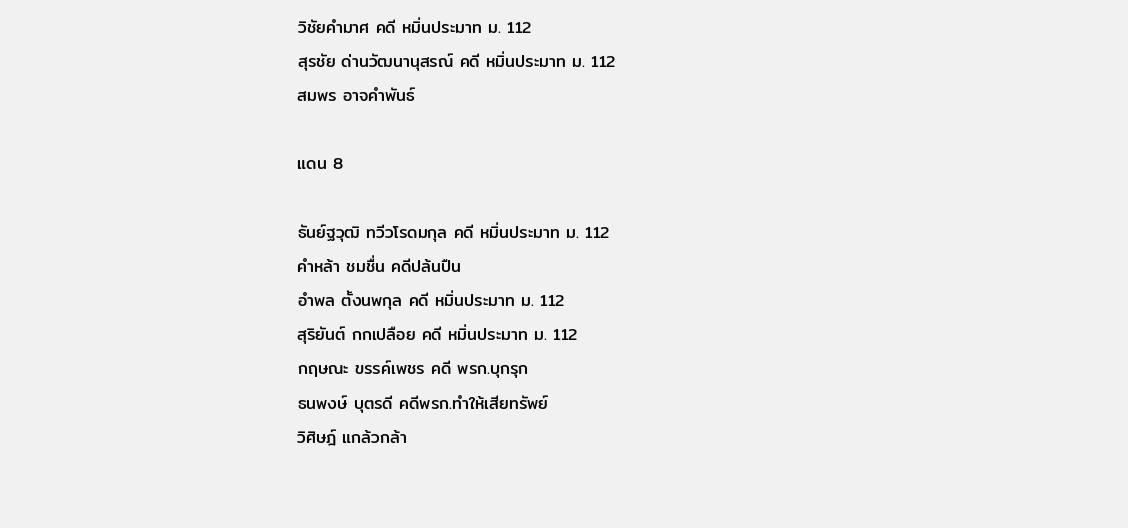วิชัยคำมาศ คดี หมิ่นประมาท ม. 112
สุรชัย ด่านวัฒนานุสรณ์ คดี หมิ่นประมาท ม. 112
สมพร อาจคำพันธ์

แดน 8

ธันย์ฐวุฒิ ทวีวโรดมกุล คดี หมิ่นประมาท ม. 112
คำหล้า ชมชื่น คดีปล้นปืน
อำพล ตั้งนพกุล คดี หมิ่นประมาท ม. 112
สุริยันต์ กกเปลือย คดี หมิ่นประมาท ม. 112
กฤษณะ ขรรค์เพชร คดี พรก.บุกรุก
ธนพงษ์ บุตรดี คดีพรก.ทำให้เสียทรัพย์
วิศิษฎ์ แกล้วกล้า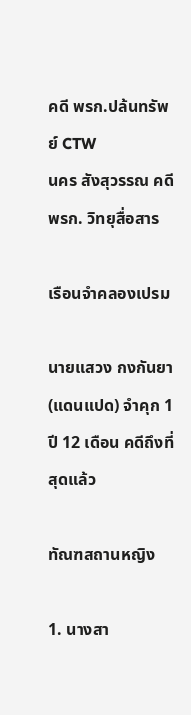คดี พรก.ปล้นทรัพย์ CTW
นคร สังสุวรรณ คดี พรก. วิทยุสื่อสาร

เรือนจำคลองเปรม

นายแสวง กงกันยา (แดนแปด) จำคุก 1 ปี 12 เดือน คดีถึงที่สุดแล้ว

ทัณฑสถานหญิง

1. นางสา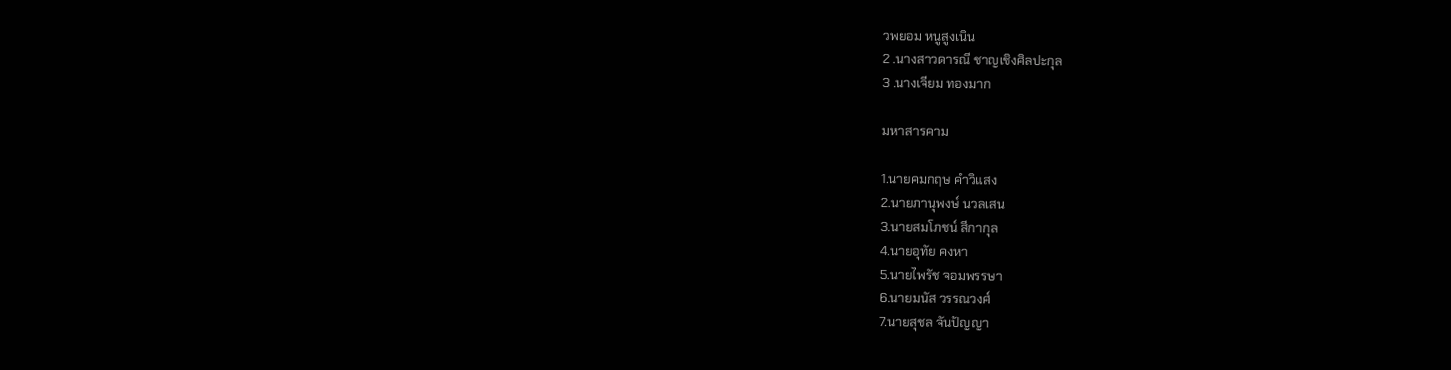วพยอม หนูสูงเนิน
2 .นางสาวดารณี ชาญเชิงศิลปะกุล
3 .นางเจียม ทองมาก

มหาสารคาม

1.นายคมกฤษ คำวิแสง
2.นายภานุพงษ์ นวลเสน
3.นายสมโภชน์ สีกากุล
4.นายอุทัย คงหา
5.นายไพรัช จอมพรรษา
6.นายมนัส วรรณวงศ์
7.นายสุชล จันปัญญา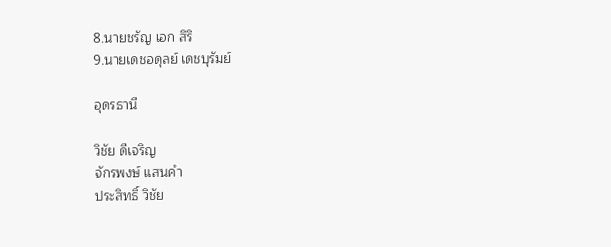8.นายชรัญ เอก สิริ
9.นายเดชอดุลย์ เดชบุรัมย์

อุดรธานี

วิชัย ดีเจริญ
จักรพงษ์ แสนคำ
ประสิทธิ์ วิชัย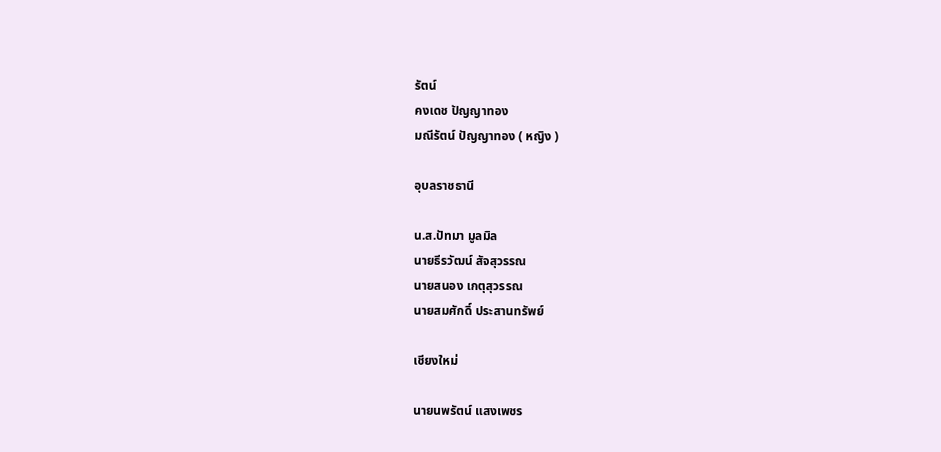รัตน์
คงเดช ปัญญาทอง
มณีรัตน์ ปัญญาทอง ( หญิง )

อุบลราชธานี

น.ส.ปัทมา มูลมิล
นายธีรวัฒน์ สัจสุวรรณ
นายสนอง เกตุสุวรรณ
นายสมศักดิ์ ประสานทรัพย์

เชียงใหม่

นายนพรัตน์ แสงเพชร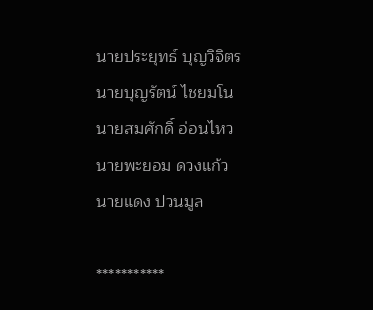นายประยุทธ์ บุญวิจิตร
นายบุญรัตน์ ไชยมโน
นายสมศักดิ์ อ่อนไหว
นายพะยอม ดวงแก้ว
นายแดง ปวนมูล

***********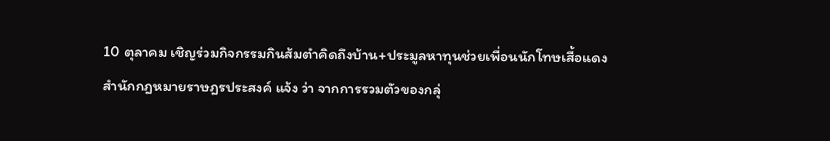10 ตุลาคม เชิญร่วมกิจกรรมกินส้มตำคิดถึงบ้าน+ประมูลหาทุนช่วยเพื่อนนักโทษเสื้อแดง
สำนักกฎหมายราษฎรประสงค์ แจ้ง ว่า จากการรวมตัวของกลุ่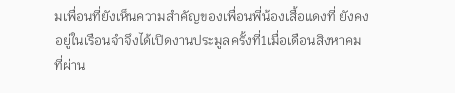มเพื่อนที่ยังเห็นความสำคัญของเพื่อนพี่น้องเสื้อแดงที่ ยังคงอยู่ในเรือนจำจึงได้เปิดงานประมูลครั้งที่1เมื่อเดือนสิงหาคมที่ผ่าน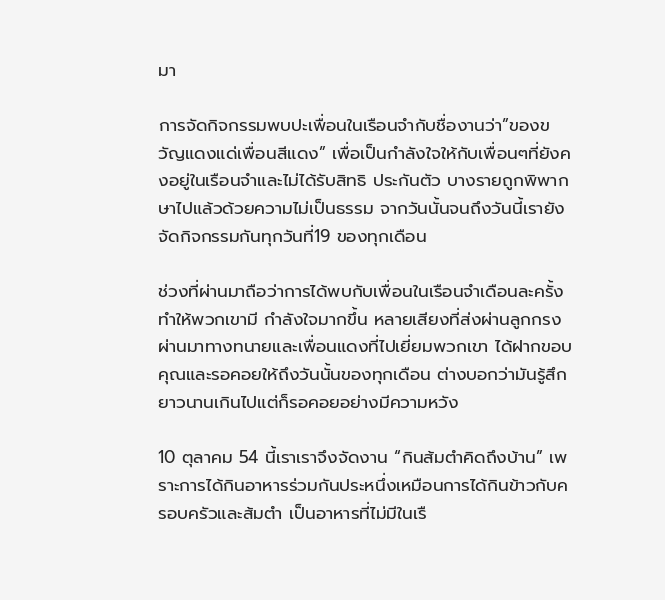มา

การจัดกิจกรรมพบปะเพื่อนในเรือนจำกับชื่องานว่า”ของขวัญแดงแด่เพื่อนสีแดง” เพื่อเป็นกำลังใจให้กับเพื่อนๆที่ยังคงอยู่ในเรือนจำและไม่ได้รับสิทธิ ประกันตัว บางรายถูกพิพากษาไปแล้วด้วยความไม่เป็นธรรม จากวันนั้นจนถึงวันนี้เรายังจัดกิจกรรมกันทุกวันที่19 ของทุกเดือน

ช่วงที่ผ่านมาถือว่าการได้พบกับเพื่อนในเรือนจำเดือนละครั้งทำให้พวกเขามี กำลังใจมากขึ้น หลายเสียงที่ส่งผ่านลูกกรงผ่านมาทางทนายและเพื่อนแดงที่ไปเยี่ยมพวกเขา ได้ฝากขอบคุณและรอคอยให้ถึงวันนั้นของทุกเดือน ต่างบอกว่ามันรู้สึกยาวนานเกินไปแต่ก็รอคอยอย่างมีความหวัง

10 ตุลาคม 54 นี้เราเราจึงจัดงาน “กินส้มตำคิดถึงบ้าน” เพราะการได้กินอาหารร่วมกันประหนึ่งเหมือนการได้กินข้าวกับครอบครัวและส้มตำ เป็นอาหารที่ไม่มีในเรื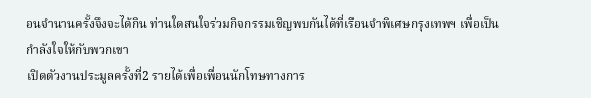อนจำนานครั้งจึงจะได้กิน ท่านใดสนใจร่วมกิจกรรมเชิญพบกันได้ที่เรือนจำพิเศษกรุงเทพฯ เพื่อเป็นกำลังใจให้กับพวกเขา
เปิดตัวงานประมูลครั้งที่2 รายได้เพื่อเพื่อนนักโทษทางการ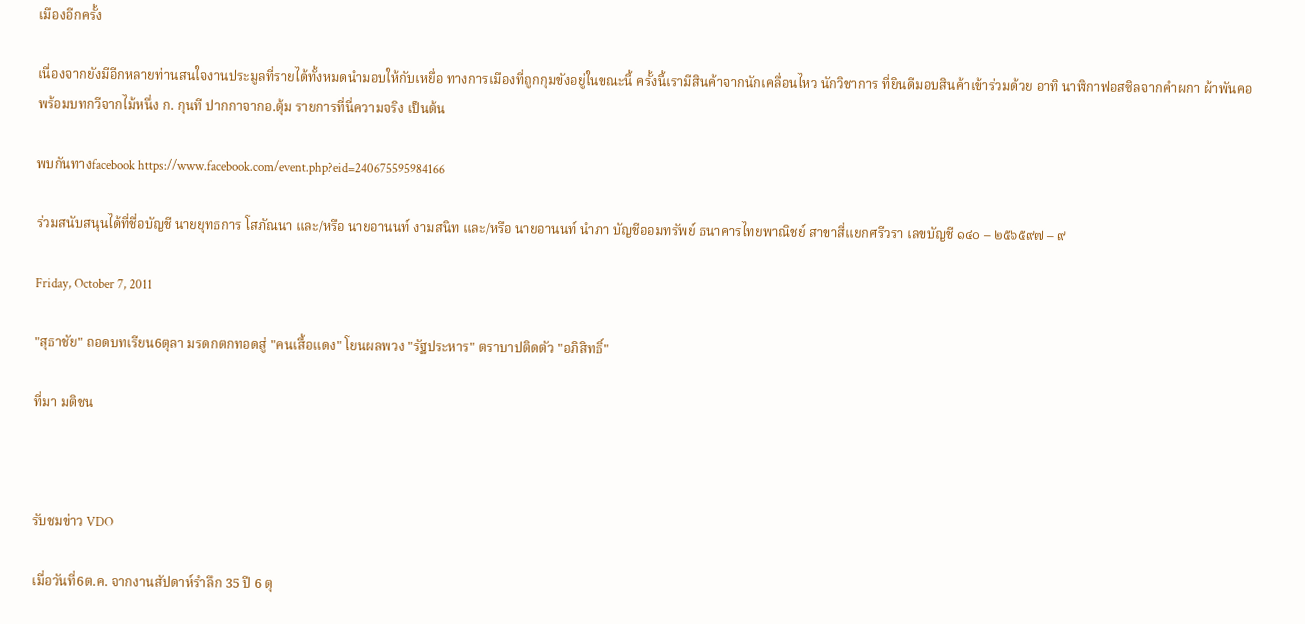เมืองอีกครั้ง

เนื่องจากยังมีอีกหลายท่านสนใจงานประมูลที่รายได้ทั้งหมดนำมอบให้กับเหยื่อ ทางการเมืองที่ถูกกุมขังอยู่ในขณะนี้ ครั้งนี้เรามีสินค้าจากนักเคลื่อนไหว นักวิชาการ ที่ยินดีมอบสินค้าเข้าร่วมด้วย อาทิ นาฬิกาฟอสซิลจากคำผกา ผ้าพันคอพร้อมบทกวีจากไม้หนึ่ง ก. กุนที ปากกาจากอ.ตุ้ม รายการที่นี่ความจริง เป็นต้น

พบกันทางfacebook https://www.facebook.com/event.php?eid=240675595984166

ร่วมสนับสนุนได้ที่ชื่อบัญชี นายยุทธการ โสภัณนา และ/หรือ นายอานนท์ งามสนิท และ/หรือ นายอานนท์ นำภา บัญชีออมทรัพย์ ธนาคารไทยพาณิชย์ สาขาสี่แยกศรีวรา เลขบัญชี ๑๔๐ – ๒๕๖๕๙๗ – ๙

Friday, October 7, 2011

"สุธาชัย" ถอดบทเรียน6ตุลา มรดกตกทอดสู่ "คนเสื้อแดง" โยนผลพวง "รัฐประหาร" ตราบาปติดตัว "อภิสิทธิ์"

ที่มา มติชน



รับชมข่าว VDO

เมื่อวันที่6ต.ค. จากงานสัปดาห์รำลึก 35 ปี 6 ตุ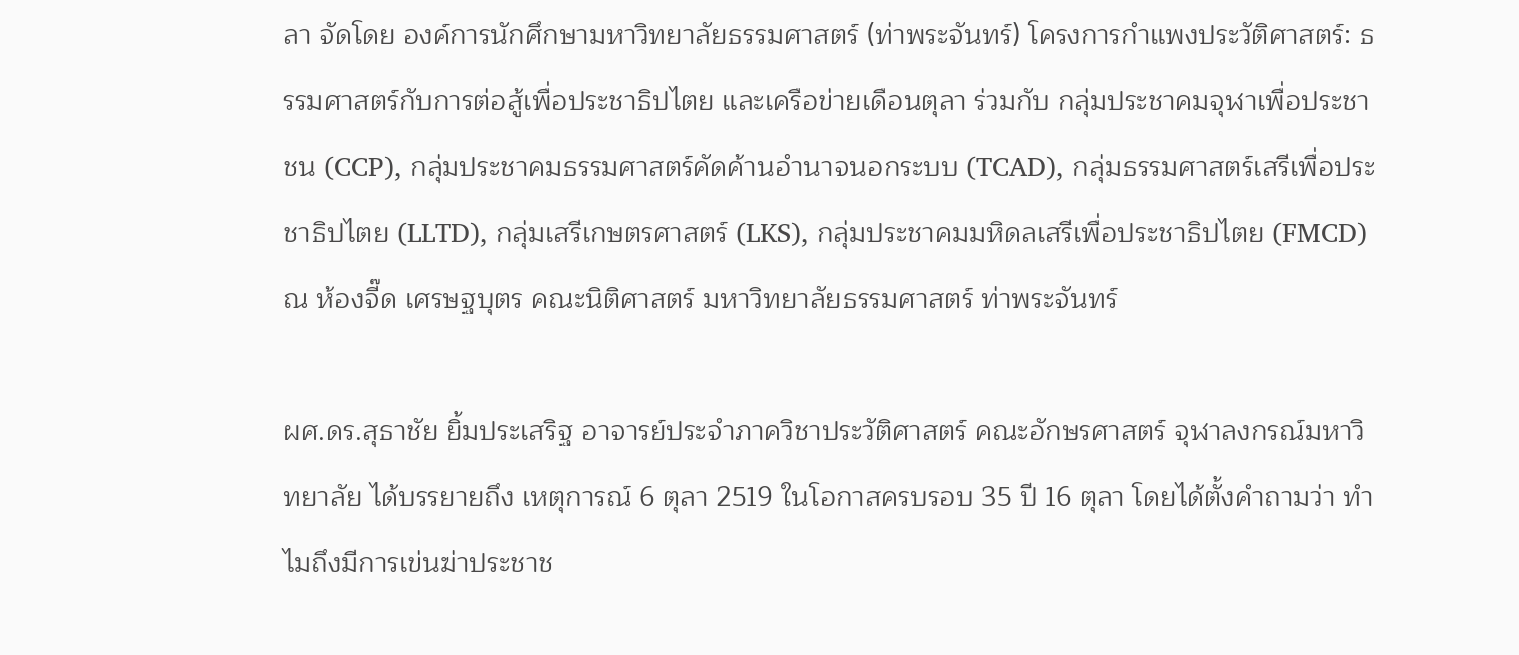ลา จัดโดย องค์การนักศึกษามหาวิทยาลัยธรรมศาสตร์ (ท่าพระจันทร์) โครงการกำแพงประวัติศาสตร์: ธรรมศาสตร์กับการต่อสู้เพื่อประชาธิปไตย และเครือข่ายเดือนตุลา ร่วมกับ กลุ่มประชาคมจุฬาเพื่อประชาชน (CCP), กลุ่มประชาคมธรรมศาสตร์คัดค้านอำนาจนอกระบบ (TCAD), กลุ่มธรรมศาสตร์เสรีเพื่อประชาธิปไตย (LLTD), กลุ่มเสรีเกษตรศาสตร์ (LKS), กลุ่มประชาคมมหิดลเสรีเพื่อประชาธิปไตย (FMCD) ณ ห้องจี๊ด เศรษฐบุตร คณะนิติศาสตร์ มหาวิทยาลัยธรรมศาสตร์ ท่าพระจันทร์

ผศ.ดร.สุธาชัย ยิ้มประเสริฐ อาจารย์ประจำภาควิชาประวัติศาสตร์ คณะอักษรศาสตร์ จุฬาลงกรณ์มหาวิทยาลัย ได้บรรยายถึง เหตุการณ์ 6 ตุลา 2519 ในโอกาสครบรอบ 35 ปี 16 ตุลา โดยได้ตั้งคำถามว่า ทำไมถึงมีการเข่นฆ่าประชาช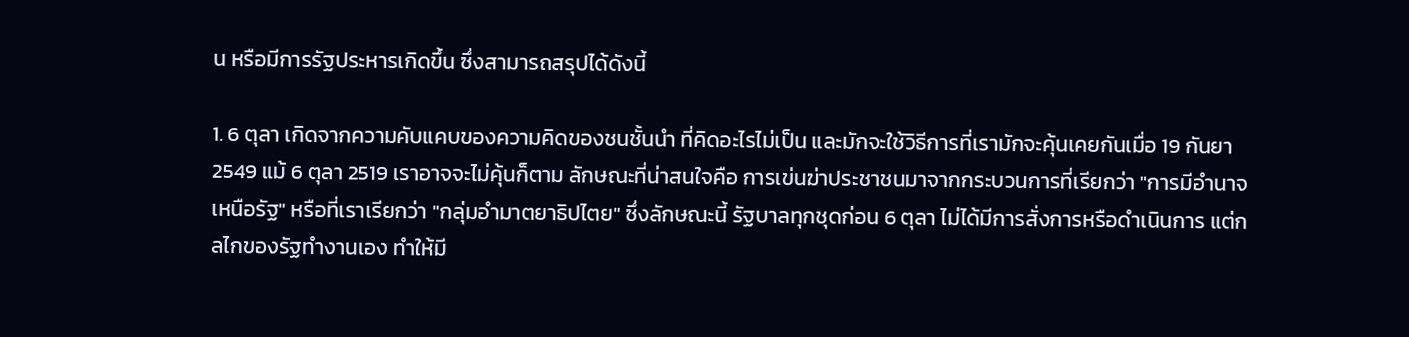น หรือมีการรัฐประหารเกิดขึ้น ซึ่งสามารถสรุปได้ดังนี้

1. 6 ตุลา เกิดจากความคับแคบของความคิดของชนชั้นนำ ที่คิดอะไรไม่เป็น และมักจะใช้วิธีการที่เรามักจะคุ้นเคยกันเมื่อ 19 กันยา 2549 แม้ 6 ตุลา 2519 เราอาจจะไม่คุ้นก็ตาม ลักษณะที่น่าสนใจคือ การเข่นฆ่าประชาชนมาจากกระบวนการที่เรียกว่า "การมีอำนาจเหนือรัฐ" หรือที่เราเรียกว่า "กลุ่มอำมาตยาธิปไตย" ซึ่งลักษณะนี้ รัฐบาลทุกชุดก่อน 6 ตุลา ไม่ได้มีการสั่งการหรือดำเนินการ แต่กลไกของรัฐทำงานเอง ทำให้มี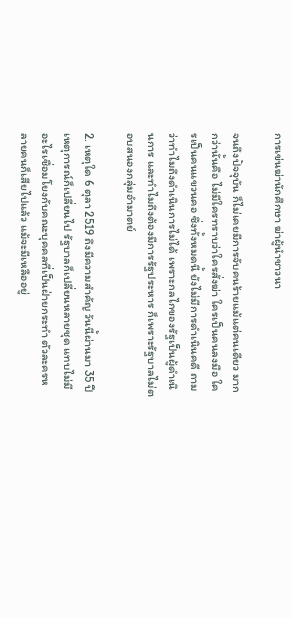การเข่นฆ่านักศึกษา ฆ่าผู้นำชาวนา

จนถึงปัจจุบัน ก็ไม่เคยมีการจับคนร้ายแม้แต่คนเดียว มากกว่านั้นคือ ไม่มีใครทราบว่าใครสั่งฆ่า ใครเป็นคนลงมือ ใครเป็นคนแขวนคอ ซึ่งทั้งหมดนี้ ยังไม่มีการดำเนินคดี ถามว่าทำไมถึงดำเนินการไม่ได้ เพราะกลไกของรัฐเป็นผู้ดำเนินการ และทำไมถึงต้องมีการรัฐประหาร ก็เพราะรัฐบาลไม่ตอบสนองกลุ่มอำมาตย์

2. เหตุใด 6 ตุลา 2519 ถึงมีความสำคัญ วันนี้ผ่านมา 35 ปี เหตุการณ์ก็เปลี่ยนไป รัฐบาลก็เปลี่ยนหลายชุด แทบไม่มีอะไรเชื่อมโยงกับคณะบุคคลที่เป็นฝ่ายกระทำ ตัวละครหลายคนก็เสียไปแล้ว แม้จะมีเหลืออยู่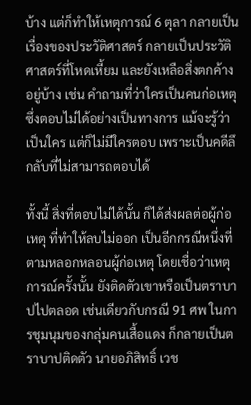บ้าง แต่ก็ทำให้เหตุการณ์ 6 ตุลา กลายเป็นเรื่องของประวัติศาสตร์ กลายเป็นประวัติศาสตร์ที่โหดเหี้ยม และยังเหลือสิ่งตกค้างอยู่บ้าง เช่น คำถามที่ว่าใครเป็นคนก่อเหตุ ซึ่งตอบไม่ได้อย่างเป็นทางการ แม้จะรู้ว่าเป็นใคร แต่ก็ไม่มีใครตอบ เพราะเป็นคดีลึกลับที่ไม่สามารถตอบได้

ทั้งนี้ สิ่งที่ตอบไม่ได้นั้น ก็ได้ส่งผลต่อผู้ก่อเหตุ ที่ทำให้ลบไม่ออก เป็นอีกกรณีหนึ่งที่ตามหลอกหลอนผู้ก่อเหตุ โดยเชื่อว่าเหตุการณ์ครั้งนั้น ยังติดตัวเขาหรือเป็นตราบาปไปตลอด เช่นเดียวกับกรณี 91 ศพ ในการชุมนุมของกลุ่มคนเสื้อแดง ก็กลายเป็นตราบาปติดตัว นายอภิสิทธิ์ เวช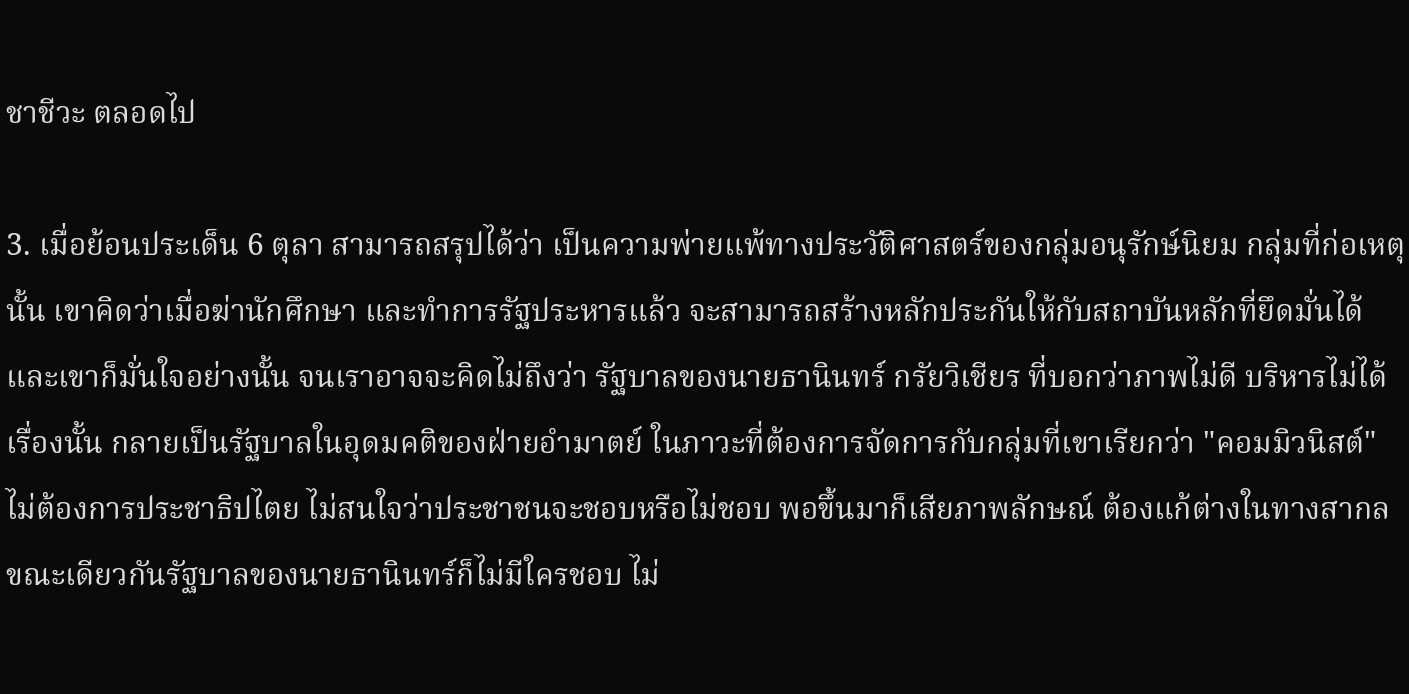ชาชีวะ ตลอดไป

3. เมื่อย้อนประเด็น 6 ตุลา สามารถสรุปได้ว่า เป็นความพ่ายแพ้ทางประวัติศาสตร์ของกลุ่มอนุรักษ์นิยม กลุ่มที่ก่อเหตุนั้น เขาคิดว่าเมื่อฆ่านักศึกษา และทำการรัฐประหารแล้ว จะสามารถสร้างหลักประกันให้กับสถาบันหลักที่ยึดมั่นได้ และเขาก็มั่นใจอย่างนั้น จนเราอาจจะคิดไม่ถึงว่า รัฐบาลของนายธานินทร์ กรัยวิเชียร ที่บอกว่าภาพไม่ดี บริหารไม่ได้เรื่องนั้น กลายเป็นรัฐบาลในอุดมคติของฝ่ายอำมาตย์ ในภาวะที่ต้องการจัดการกับกลุ่มที่เขาเรียกว่า "คอมมิวนิสต์" ไม่ต้องการประชาธิปไตย ไม่สนใจว่าประชาชนจะชอบหรือไม่ชอบ พอขึ้นมาก็เสียภาพลักษณ์ ต้องแก้ต่างในทางสากล ขณะเดียวกันรัฐบาลของนายธานินทร์ก็ไม่มีใครชอบ ไม่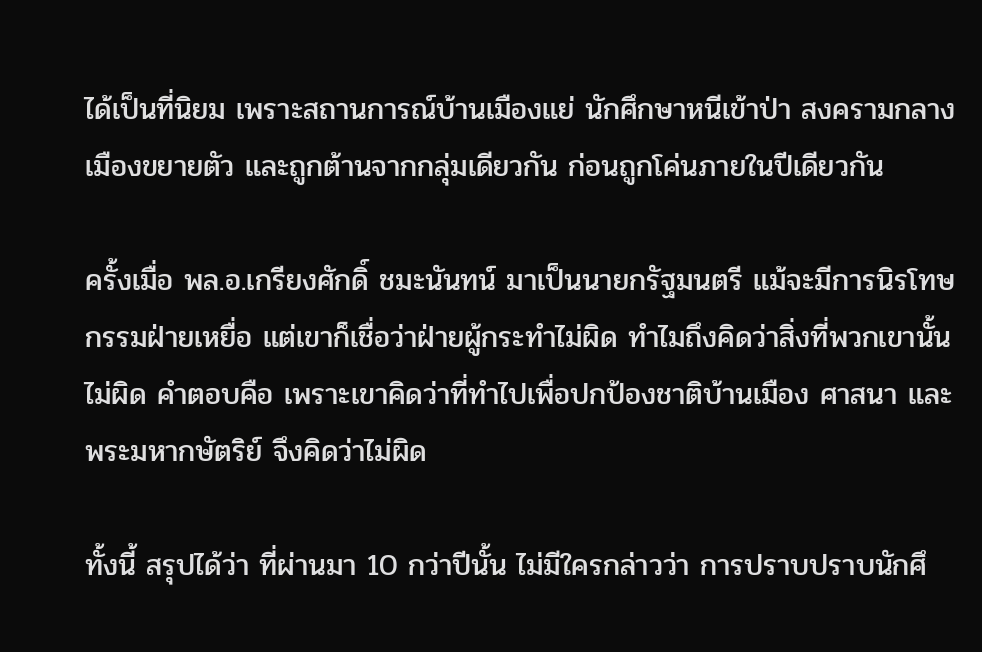ได้เป็นที่นิยม เพราะสถานการณ์บ้านเมืองแย่ นักศึกษาหนีเข้าป่า สงครามกลางเมืองขยายตัว และถูกต้านจากกลุ่มเดียวกัน ก่อนถูกโค่นภายในปีเดียวกัน

ครั้งเมื่อ พล.อ.เกรียงศักดิ์ ชมะนันทน์ มาเป็นนายกรัฐมนตรี แม้จะมีการนิรโทษกรรมฝ่ายเหยื่อ แต่เขาก็เชื่อว่าฝ่ายผู้กระทำไม่ผิด ทำไมถึงคิดว่าสิ่งที่พวกเขานั้นไม่ผิด คำตอบคือ เพราะเขาคิดว่าที่ทำไปเพื่อปกป้องชาติบ้านเมือง ศาสนา และพระมหากษัตริย์ จึงคิดว่าไม่ผิด

ทั้งนี้ สรุปได้ว่า ที่ผ่านมา 10 กว่าปีนั้น ไม่มีใครกล่าวว่า การปราบปราบนักศึ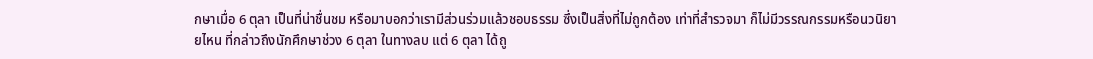กษาเมื่อ 6 ตุลา เป็นที่น่าชื่นชม หรือมาบอกว่าเรามีส่วนร่วมแล้วชอบธรรม ซึ่งเป็นสิ่งที่ไม่ถูกต้อง เท่าที่สำรวจมา ก็ไม่มีวรรณกรรมหรือนวนิยายไหน ที่กล่าวถึงนักศึกษาช่วง 6 ตุลา ในทางลบ แต่ 6 ตุลา ได้ถู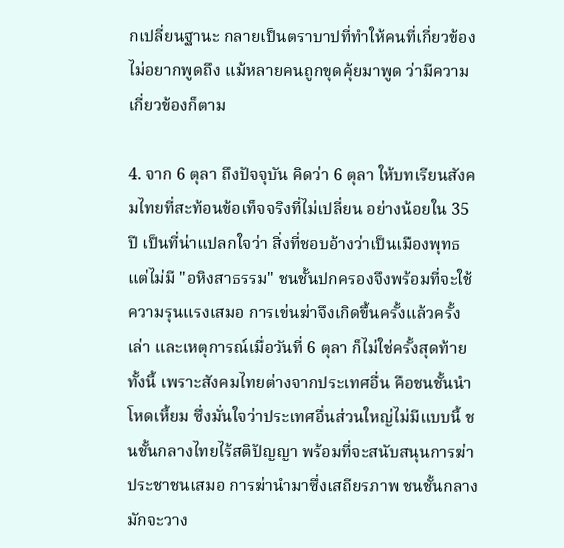กเปลี่ยนฐานะ กลายเป็นตราบาปที่ทำให้คนที่เกี่ยวข้องไม่อยากพูดถึง แม้หลายคนถูกขุดคุ้ยมาพูด ว่ามีความเกี่ยวข้องก็ตาม

4. จาก 6 ตุลา ถึงปัจจุบัน คิดว่า 6 ตุลา ให้บทเรียนสังคมไทยที่สะท้อนข้อเท็จจริงที่ไม่เปลี่ยน อย่างน้อยใน 35 ปี เป็นที่น่าแปลกใจว่า สิ่งที่ชอบอ้างว่าเป็นเมืองพุทธ แต่ไม่มี "อหิงสาธรรม" ชนชั้นปกครองจึงพร้อมที่จะใช้ความรุนแรงเสมอ การเข่นฆ่าจึงเกิดขึ้นครั้งแล้วครั้งเล่า และเหตุการณ์เมื่อวันที่ 6 ตุลา ก็ไม่ใช่ครั้งสุดท้าย ทั้งนี้ เพราะสังคมไทยต่างจากประเทศอื่น คือชนชั้นนำโหดเหี้ยม ซึ่งมั่นใจว่าประเทศอื่นส่วนใหญ่ไม่มีแบบนี้ ชนชั้นกลางไทยไร้สติปัญญา พร้อมที่จะสนับสนุนการฆ่าประชาชนเสมอ การฆ่านำมาซึ่งเสถียรภาพ ชนชั้นกลางมักจะวาง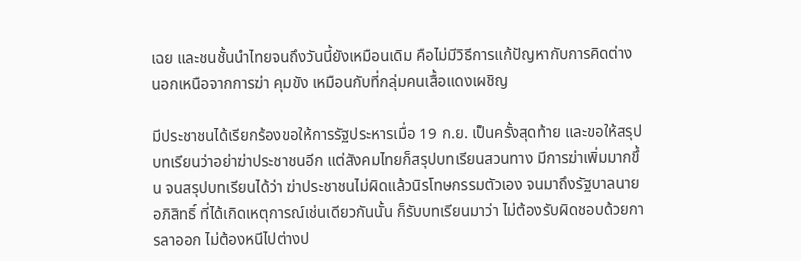เฉย และชนชั้นนำไทยจนถึงวันนี้ยังเหมือนเดิม คือไม่มีวิธีการแก้ปัญหากับการคิดต่าง นอกเหนือจากการฆ่า คุมขัง เหมือนกับที่กลุ่มคนเสื้อแดงเผชิญ

มีประชาชนได้เรียกร้องขอให้การรัฐประหารเมื่อ 19 ก.ย. เป็นครั้งสุดท้าย และขอให้สรุปบทเรียนว่าอย่าฆ่าประชาชนอีก แต่สังคมไทยก็สรุปบทเรียนสวนทาง มีการฆ่าเพิ่มมากขึ้น จนสรุปบทเรียนได้ว่า ฆ่าประชาชนไม่ผิดแล้วนิรโทษกรรมตัวเอง จนมาถึงรัฐบาลนายอภิสิทธิ์ ที่ได้เกิดเหตุการณ์เช่นเดียวกันนั้น ก็รับบทเรียนมาว่า ไม่ต้องรับผิดชอบด้วยการลาออก ไม่ต้องหนีไปต่างป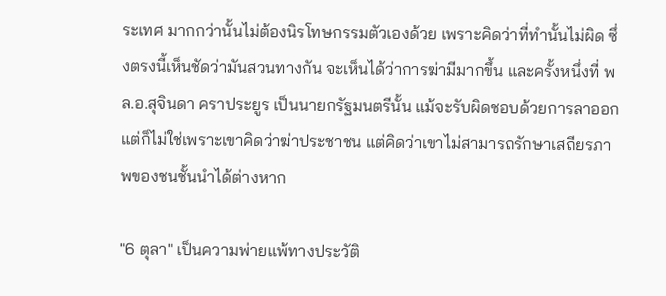ระเทศ มากกว่านั้นไม่ต้องนิรโทษกรรมตัวเองด้วย เพราะคิดว่าที่ทำนั้นไม่ผิด ซึ่งตรงนี้เห็นชัดว่ามันสวนทางกัน จะเห็นได้ว่าการฆ่ามีมากขึ้น และครั้งหนึ่งที่ พล.อ.สุจินดา คราประยูร เป็นนายกรัฐมนตรีนั้น แม้จะรับผิดชอบด้วยการลาออก แต่ก็ไม่ใช่เพราะเขาคิดว่าฆ่าประชาชน แต่คิดว่าเขาไม่สามารถรักษาเสถียรภาพของชนชั้นนำได้ต่างหาก

"6 ตุลา" เป็นความพ่ายแพ้ทางประวัติ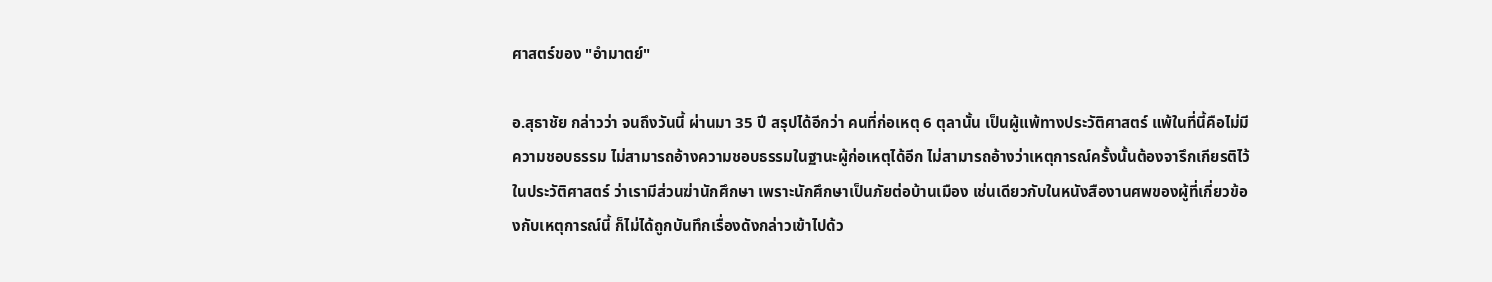ศาสตร์ของ "อำมาตย์"

อ.สุธาชัย กล่าวว่า จนถึงวันนี้ ผ่านมา 35 ปี สรุปได้อีกว่า คนที่ก่อเหตุ 6 ตุลานั้น เป็นผู้แพ้ทางประวัติศาสตร์ แพ้ในที่นี้คือไม่มีความชอบธรรม ไม่สามารถอ้างความชอบธรรมในฐานะผู้ก่อเหตุได้อีก ไม่สามารถอ้างว่าเหตุการณ์ครั้งนั้นต้องจารึกเกียรติไว้ในประวัติศาสตร์ ว่าเรามีส่วนฆ่านักศึกษา เพราะนักศึกษาเป็นภัยต่อบ้านเมือง เช่นเดียวกับในหนังสืองานศพของผู้ที่เกี่ยวข้องกับเหตุการณ์นี้ ก็ไม่ได้ถูกบันทึกเรื่องดังกล่าวเข้าไปด้ว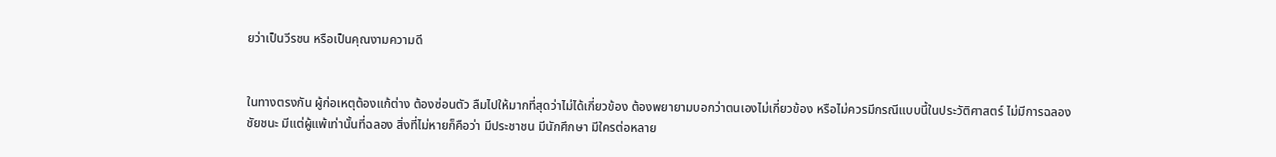ยว่าเป็นวีรชน หรือเป็นคุณงามความดี


ในทางตรงกัน ผู้ก่อเหตุต้องแก้ต่าง ต้องซ่อนตัว ลืมไปให้มากที่สุดว่าไม่ได้เกี่ยวข้อง ต้องพยายามบอกว่าตนเองไม่เกี่ยวข้อง หรือไม่ควรมีกรณีแบบนี้ในประวัติศาสตร์ ไม่มีการฉลองชัยชนะ มีแต่ผู้แพ้เท่านั้นที่ฉลอง สิ่งที่ไม่หายก็คือว่า มีประชาชน มีนักศึกษา มีใครต่อหลาย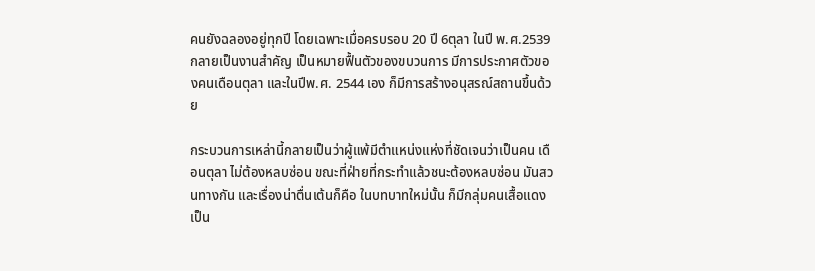คนยังฉลองอยู่ทุกปี โดยเฉพาะเมื่อครบรอบ 20 ปี 6ตุลา ในปี พ.ศ.2539 กลายเป็นงานสำคัญ เป็นหมายฟื้นตัวของขบวนการ มีการประกาศตัวของคนเดือนตุลา และในปีพ.ศ. 2544 เอง ก็มีการสร้างอนุสรณ์สถานขึ้นด้วย

กระบวนการเหล่านี้กลายเป็นว่าผู้แพ้มีตำแหน่งแห่งที่ชัดเจนว่าเป็นคน เดือนตุลา ไม่ต้องหลบซ่อน ขณะที่ฝ่ายที่กระทำแล้วชนะต้องหลบซ่อน มันสวนทางกัน และเรื่องน่าตื่นเต้นก็คือ ในบทบาทใหม่นั้น ก็มีกลุ่มคนเสื้อแดงเป็น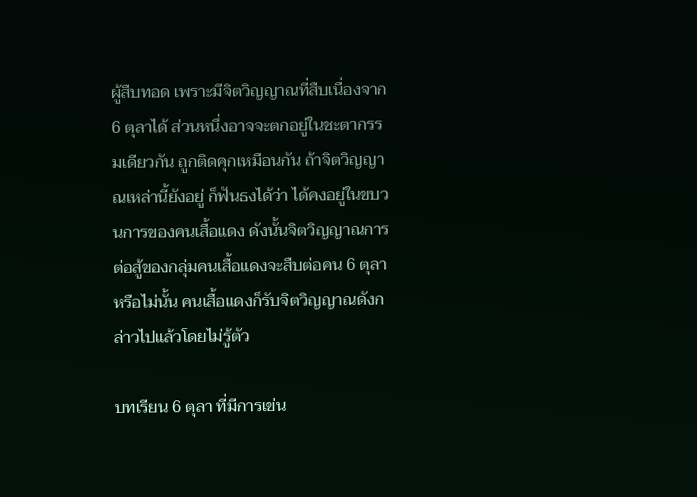ผู้สืบทอด เพราะมีจิตวิญญาณที่สืบเนื่องจาก 6 ตุลาได้ ส่วนหนึ่งอาจจะตกอยู่ในชะตากรรมเดียวกัน ถูกติดคุกเหมือนกัน ถ้าจิตวิญญาณเหล่านี้ยังอยู่ ก็ฟันธงได้ว่า ได้คงอยู่ในขบวนการของคนเสื้อแดง ดังนั้นจิตวิญญาณการต่อสู้ของกลุ่มคนเสื้อแดงจะสืบต่อคน 6 ตุลาหรือไม่นั้น คนเสื้อแดงก็รับจิตวิญญาณดังกล่าวไปแล้วโดยไม่รู้ตัว

บทเรียน 6 ตุลา ที่มีการเข่น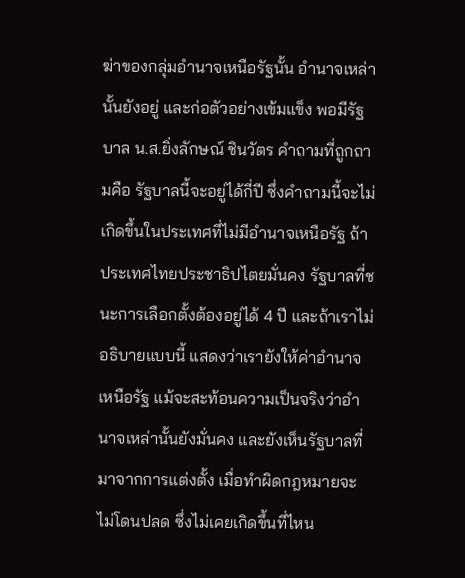ฆ่าของกลุ่มอำนาจเหนือรัฐนั้น อำนาจเหล่านั้นยังอยู่ และก่อตัวอย่างเข้มแข็ง พอมีรัฐบาล น.ส.ยิ่งลักษณ์ ชินวัตร คำถามที่ถูกถามคือ รัฐบาลนี้จะอยู่ได้กี่ปี ซึ่งคำถามนี้จะไม่เกิดขึ้นในประเทศที่ไม่มีอำนาจเหนือรัฐ ถ้าประเทศไทยประชาธิปไตยมั่นคง รัฐบาลที่ชนะการเลือกตั้งต้องอยู่ได้ 4 ปี และถ้าเราไม่อธิบายแบบนี้ แสดงว่าเรายังให้ค่าอำนาจเหนือรัฐ แม้จะสะท้อนความเป็นจริงว่าอำนาจเหล่านั้นยังมั่นคง และยังเห็นรัฐบาลที่มาจากการแต่งตั้ง เมื่อทำผิดกฎหมายจะไม่โดนปลด ซึ่งไม่เคยเกิดขึ้นที่ไหน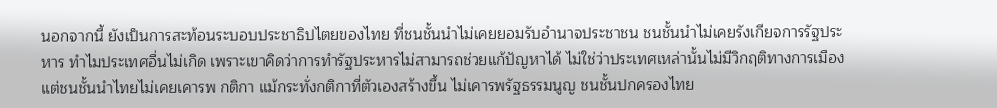นอกจากนี้ ยังเป็นการสะท้อนระบอบประชาธิปไตยของไทย ที่ชนชั้นนำไม่เคยยอมรับอำนาจประชาชน ชนชั้นนำไม่เคยรังเกียจการรัฐประหาร ทำไมประเทศอื่นไม่เกิด เพราะเขาคิดว่าการทำรัฐประหารไม่สามารถช่วยแก้ปัญหาได้ ไม่ใช่ว่าประเทศเหล่านั้นไม่มีวิกฤติทางการเมืองแต่ชนชั้นนำไทยไม่เคยเคารพ กติกา แม้กระทั่งกติกาที่ตัวเองสร้างขึ้น ไม่เคารพรัฐธรรมนูญ ชนชั้นปกครองไทย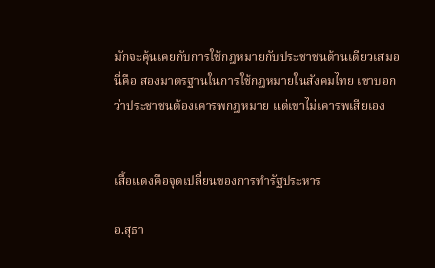มักจะคุ้นเคยกับการใช้กฎหมายกับประชาชนด้านเดียวเสมอ นี่คือ สองมาตรฐานในการใช้กฎหมายในสังคมไทย เขาบอกว่าประชาชนต้องเคารพกฎหมาย แต่เขาไม่เคารพเสียเอง


เสื้อแดงคือจุดเปลี่ยนของการทำรัฐประหาร

อ.สุธา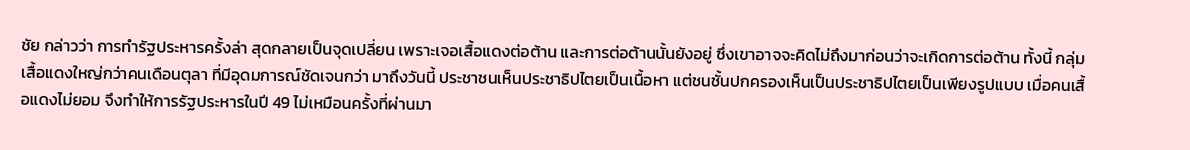ชัย กล่าวว่า การทำรัฐประหารครั้งล่า สุดกลายเป็นจุดเปลี่ยน เพราะเจอเสื้อแดงต่อต้าน และการต่อต้านนั้นยังอยู่ ซึ่งเขาอาจจะคิดไม่ถึงมาก่อนว่าจะเกิดการต่อต้าน ทั้งนี้ กลุ่มเสื้อแดงใหญ่กว่าคนเดือนตุลา ที่มีอุดมการณ์ชัดเจนกว่า มาถึงวันนี้ ประชาชนเห็นประชาธิปไตยเป็นเนื้อหา แต่ชนชั้นปกครองเห็นเป็นประชาธิปไตยเป็นเพียงรูปแบบ เมื่อคนเสื้อแดงไม่ยอม จึงทำให้การรัฐประหารในปี 49 ไม่เหมือนครั้งที่ผ่านมา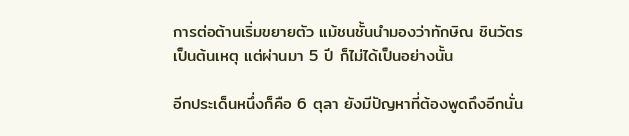การต่อต้านเริ่มขยายตัว แม้ชนชั้นนำมองว่าทักษิณ ชินวัตร เป็นต้นเหตุ แต่ผ่านมา 5 ปี ก็ไม่ได้เป็นอย่างนั้น

อีกประเด็นหนึ่งก็คือ 6 ตุลา ยังมีปัญหาที่ต้องพูดถึงอีกนั่น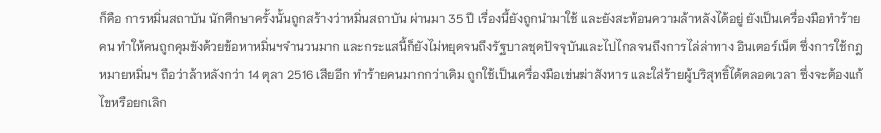ก็คือ การหมิ่นสถาบัน นักศึกษาครั้งนั้นถูกสร้างว่าหมิ่นสถาบัน ผ่านมา 35 ปี เรื่องนี้ยังถูกนำมาใช้ และยังสะท้อนความล้าหลังได้อยู่ ยังเป็นเครื่องมือทำร้ายคน ทำให้คนถูกคุมขังด้วยข้อหาหมิ่นฯจำนวนมาก และกระแสนี้ก็ยังไม่หยุดจนถึงรัฐบาลชุดปัจจุบันและไปไกลจนถึงการไล่ล่าทาง อินเตอร์เน็ต ซึ่งการใช้กฎหมายหมิ่นฯ ถือว่าล้าหลังกว่า 14 ตุลา 2516 เสียอีก ทำร้ายคนมากกว่าเดิม ถูกใช้เป็นเครื่องมือเข่นฆ่าสังหาร และใส่ร้ายผู้บริสุทธิ์ได้ตลอดเวลา ซึ่งจะต้องแก้ไขหรือยกเลิก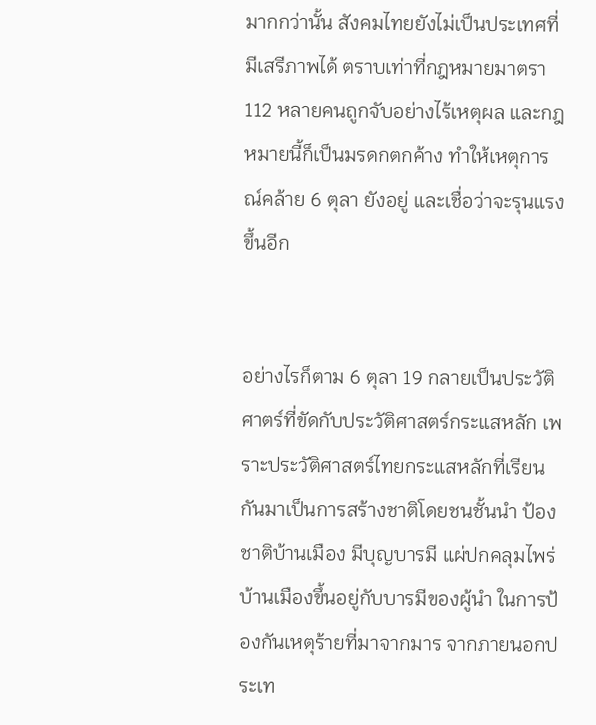มากกว่านั้น สังคมไทยยังไม่เป็นประเทศที่มีเสรีภาพได้ ตราบเท่าที่กฎหมายมาตรา 112 หลายคนถูกจับอย่างไร้เหตุผล และกฎหมายนี้ก็เป็นมรดกตกค้าง ทำให้เหตุการณ์คล้าย 6 ตุลา ยังอยู่ และเชื่อว่าจะรุนแรงขึ้นอีก


อย่างไรก็ตาม 6 ตุลา 19 กลายเป็นประวัติศาตร์ที่ขัดกับประวัติศาสตร์กระแสหลัก เพราะประวัติศาสตร์ไทยกระแสหลักที่เรียนกันมาเป็นการสร้างชาติโดยชนชั้นนำ ป้องชาติบ้านเมือง มีบุญบารมี แผ่ปกคลุมไพร่ บ้านเมืองขึ้นอยู่กับบารมีของผู้นำ ในการป้องกันเหตุร้ายที่มาจากมาร จากภายนอกประเท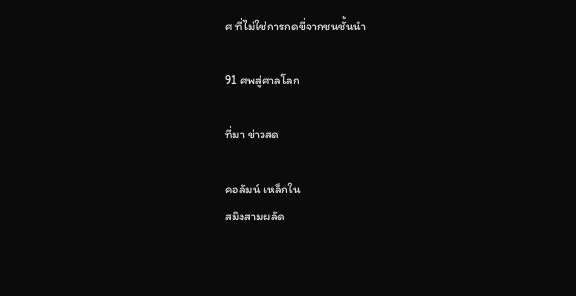ศ ที่ไม่ใช่การกดขี่จากชนชั้นนำ

91 ศพสู่ศาลโลก

ที่มา ข่าวสด

คอลัมน์ เหล็กใน
สมิงสามผลัด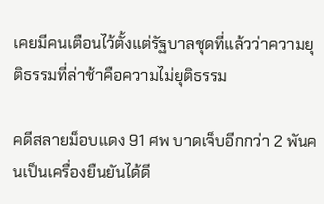เคยมีคนเตือนไว้ตั้งแต่รัฐบาลชุดที่แล้วว่าความยุติธรรมที่ล่าช้าคือความไม่ยุติธรรม

คดีสลายม็อบแดง 91 ศพ บาดเจ็บอีกกว่า 2 พันคนเป็นเครื่องยืนยันได้ดี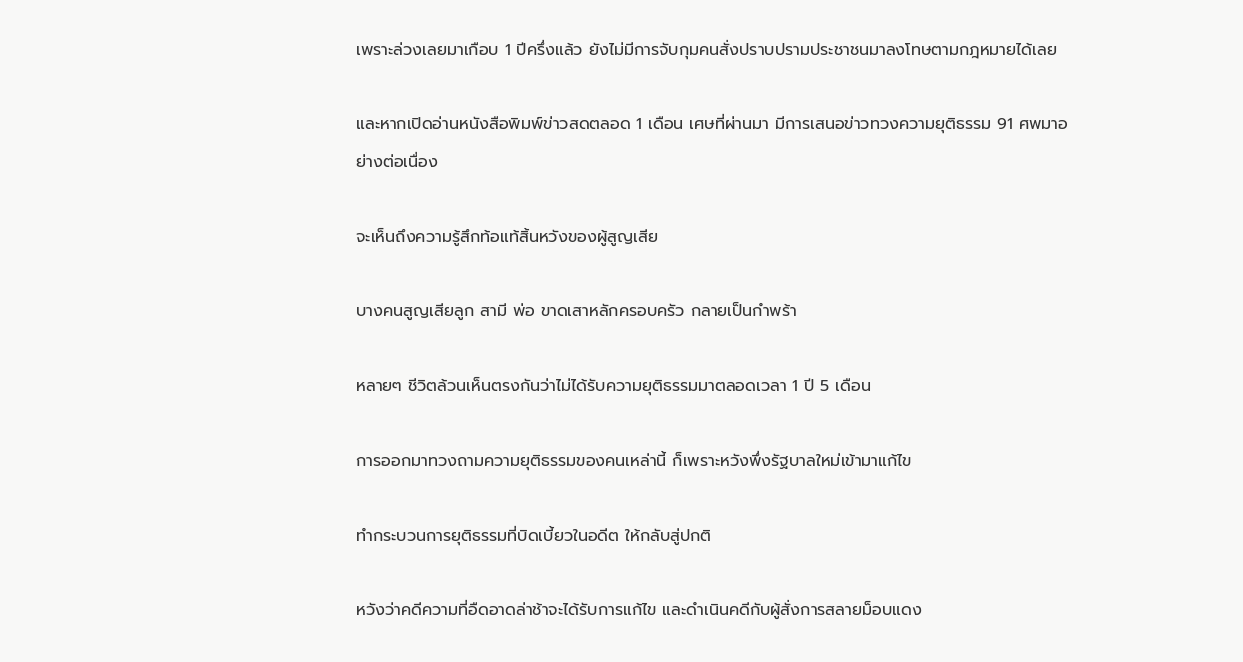เพราะล่วงเลยมาเกือบ 1 ปีครึ่งแล้ว ยังไม่มีการจับกุมคนสั่งปราบปรามประชาชนมาลงโทษตามกฎหมายได้เลย

และหากเปิดอ่านหนังสือพิมพ์ข่าวสดตลอด 1 เดือน เศษที่ผ่านมา มีการเสนอข่าวทวงความยุติธรรม 91 ศพมาอย่างต่อเนื่อง

จะเห็นถึงความรู้สึกท้อแท้สิ้นหวังของผู้สูญเสีย

บางคนสูญเสียลูก สามี พ่อ ขาดเสาหลักครอบครัว กลายเป็นกำพร้า

หลายๆ ชีวิตล้วนเห็นตรงกันว่าไม่ได้รับความยุติธรรมมาตลอดเวลา 1 ปี 5 เดือน

การออกมาทวงถามความยุติธรรมของคนเหล่านี้ ก็เพราะหวังพึ่งรัฐบาลใหม่เข้ามาแก้ไข

ทำกระบวนการยุติธรรมที่บิดเบี้ยวในอดีต ให้กลับสู่ปกติ

หวังว่าคดีความที่อืดอาดล่าช้าจะได้รับการแก้ไข และดำเนินคดีกับผู้สั่งการสลายม็อบแดง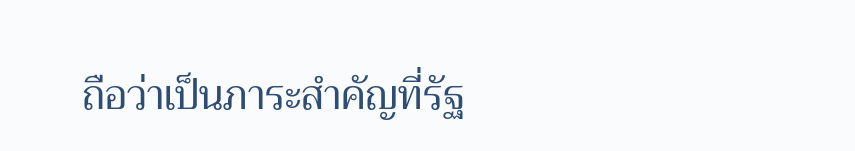ถือว่าเป็นภาระสำคัญที่รัฐ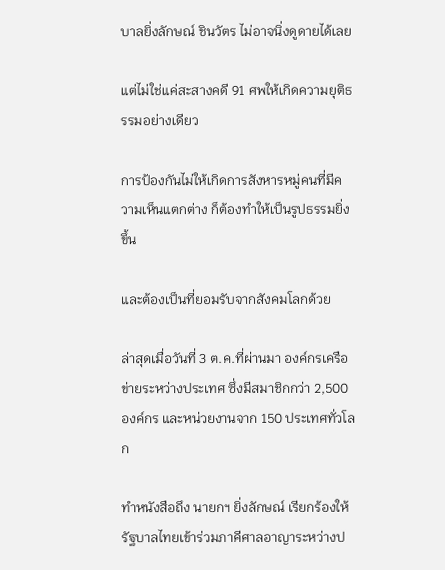บาลยิ่งลักษณ์ ชินวัตร ไม่อาจนิ่งดูดายได้เลย

แต่ไม่ใช่แค่สะสางคดี 91 ศพให้เกิดความยุติธรรมอย่างเดียว

การป้องกันไม่ให้เกิดการสังหารหมู่คนที่มีความเห็นแตกต่าง ก็ต้องทำให้เป็นรูปธรรมยิ่งขึ้น

และต้องเป็นที่ยอมรับจากสังคมโลกด้วย

ล่าสุดเมื่อวันที่ 3 ต.ค.ที่ผ่านมา องค์กรเครือข่ายระหว่างประเทศ ซึ่งมีสมาชิกกว่า 2,500 องค์กร และหน่วยงานจาก 150 ประเทศทั่วโลก

ทำหนังสือถึง นายกฯ ยิ่งลักษณ์ เรียกร้องให้รัฐบาลไทยเข้าร่วมภาคีศาลอาญาระหว่างป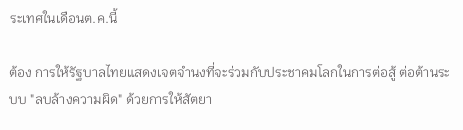ระเทศในเดือนต.ค.นี้

ต้อง การให้รัฐบาลไทยแสดงเจตจำนงที่จะร่วมกับประชาคมโลกในการต่อสู้ ต่อต้านระบบ "ลบล้างความผิด" ด้วยการให้สัตยา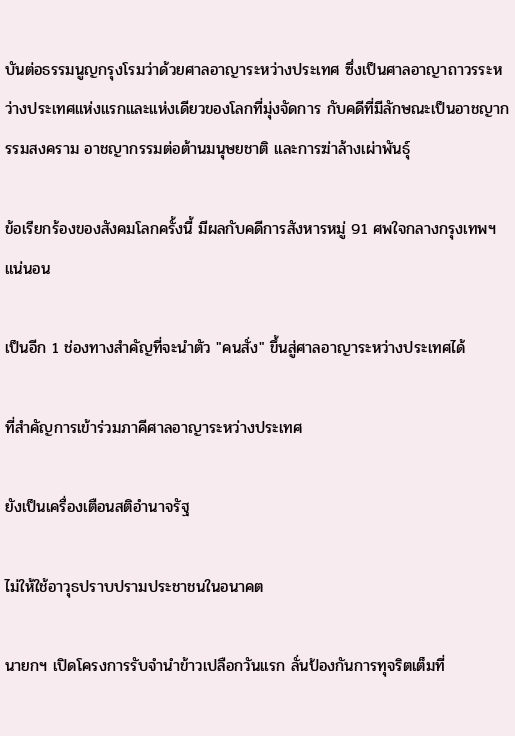บันต่อธรรมนูญกรุงโรมว่าด้วยศาลอาญาระหว่างประเทศ ซึ่งเป็นศาลอาญาถาวรระหว่างประเทศแห่งแรกและแห่งเดียวของโลกที่มุ่งจัดการ กับคดีที่มีลักษณะเป็นอาชญากรรมสงคราม อาชญากรรมต่อต้านมนุษยชาติ และการฆ่าล้างเผ่าพันธุ์

ข้อเรียกร้องของสังคมโลกครั้งนี้ มีผลกับคดีการสังหารหมู่ 91 ศพใจกลางกรุงเทพฯ แน่นอน

เป็นอีก 1 ช่องทางสำคัญที่จะนำตัว "คนสั่ง" ขึ้นสู่ศาลอาญาระหว่างประเทศได้

ที่สำคัญการเข้าร่วมภาคีศาลอาญาระหว่างประเทศ

ยังเป็นเครื่องเตือนสติอำนาจรัฐ

ไม่ให้ใช้อาวุธปราบปรามประชาชนในอนาคต

นายกฯ เปิดโครงการรับจำนำข้าวเปลือกวันแรก ลั่นป้องกันการทุจริตเต็มที่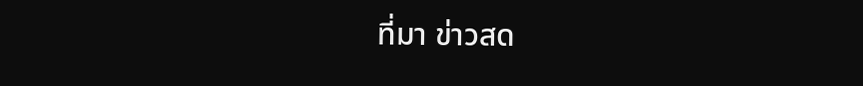ที่มา ข่าวสด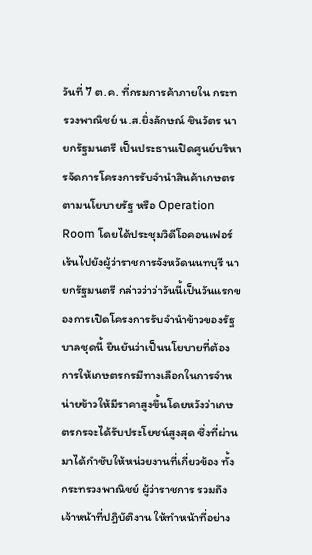วันที่ 7 ต.ค. ที่กรมการค้าภายใน กระทรวงพาณิชย์ น.ส.ยิ่งลักษณ์ ชินวัตร นายกรัฐมนตรี เป็นประธานเปิดศูนย์บริหารจัดการโครงการรับจำนำสินค้าเกษตรตามนโยบายรัฐ หรือ Operation Room โดยได้ประชุมวิดีโอคอนเฟอร์เร้นไปยังผู้ว่าราชการจังหวัดนนทบุรี นายกรัฐมนตรี กล่าวว่าว่าวันนี้เป็นวันแรกของการเปิดโครงการรับจำนำข้าวของรัฐบาลชุดนี้ ยืนยันว่าเป็นนโยบายที่ต้องการให้เกษตรกรมีทางเลือกในการจำหน่ายข้าวให้มีราคาสูงขึ้นโดยหวังว่าเกษตรกรจะได้รับประโยชน์สูงสุด ซึ่งที่ผ่านมาได้กำชับให้หน่วยงานที่เกี่ยวข้อง ทั้งกระทรวงพาณิชย์ ผู้ว่าราชการ รวมถึงเจ้าหน้าที่ปฎิบัติงาน ให้ทำหน้าที่อย่าง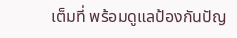เต็มที่ พร้อมดูแลป้องกันปัญ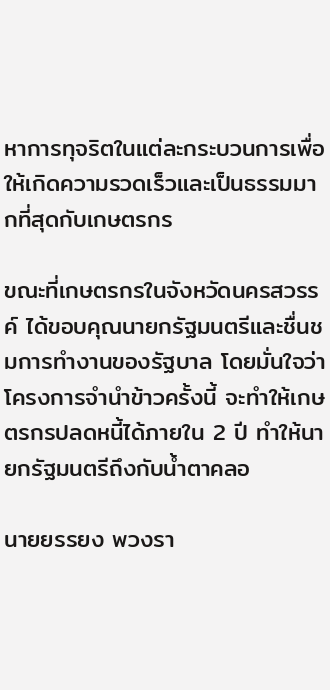หาการทุจริตในแต่ละกระบวนการเพื่อให้เกิดความรวดเร็วและเป็นธรรมมากที่สุดกับเกษตรกร

ขณะที่เกษตรกรในจังหวัดนครสวรรค์ ได้ขอบคุณนายกรัฐมนตรีและชื่นชมการทำงานของรัฐบาล โดยมั่นใจว่าโครงการจำนำข้าวครั้งนี้ จะทำให้เกษตรกรปลดหนี้ได้ภายใน 2 ปี ทำให้นายกรัฐมนตรีถึงกับน้ำตาคลอ

นายยรรยง พวงรา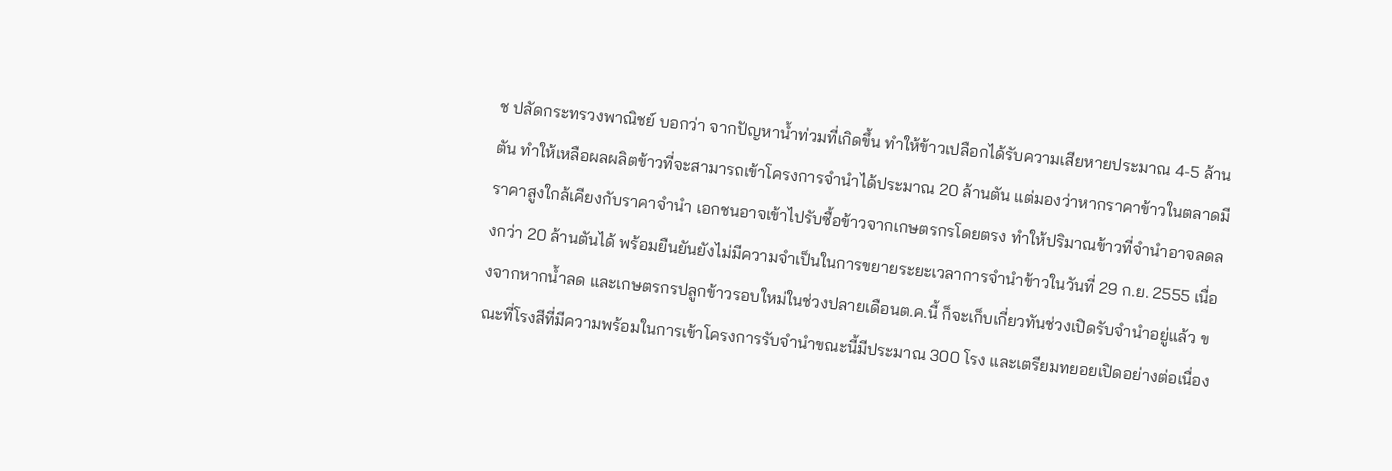ช ปลัดกระทรวงพาณิชย์ บอกว่า จากปัญหาน้ำท่วมที่เกิดขึ้น ทำให้ข้าวเปลือกได้รับความเสียหายประมาณ 4-5 ล้านตัน ทำให้เหลือผลผลิตข้าวที่จะสามารถเข้าโครงการจำนำได้ประมาณ 20 ล้านตัน แต่มองว่าหากราคาข้าวในตลาดมีราคาสูงใกล้เคียงกับราคาจำนำ เอกชนอาจเข้าไปรับซื้อข้าวจากเกษตรกรโดยตรง ทำให้ปริมาณข้าวที่จำนำอาจลดลงกว่า 20 ล้านตันได้ พร้อมยืนยันยังไม่มีความจำเป็นในการขยายระยะเวลาการจำนำข้าวในวันที่ 29 ก.ย. 2555 เนื่องจากหากน้ำลด และเกษตรกรปลูกข้าวรอบใหม่ในช่วงปลายเดือนต.ค.นี้ ก็จะเก็บเกี่ยวทันช่วงเปิดรับจำนำอยู่แล้ว ขณะที่โรงสีที่มีความพร้อมในการเข้าโครงการรับจำนำขณะนี้มีประมาณ 300 โรง และเตรียมทยอยเปิดอย่างต่อเนื่อง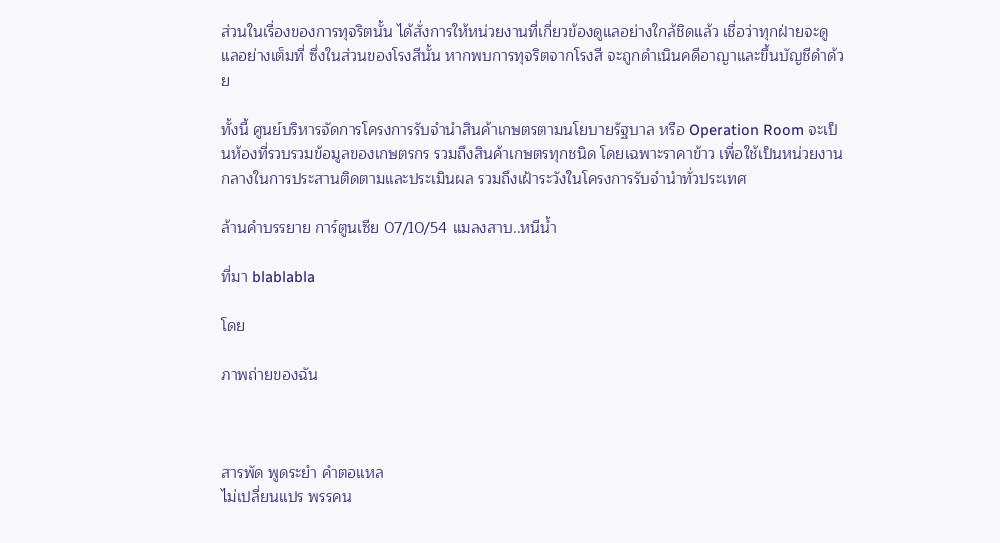ส่วนในเรื่องของการทุจริตนั้น ได้สั่งการให้หน่วยงานที่เกี่ยวข้องดูแลอย่างใกล้ชิดแล้ว เชื่อว่าทุกฝ่ายจะดูแลอย่างเต็มที่ ซึ่งในส่วนของโรงสีนั้น หากพบการทุจริตจากโรงสี จะถูกดำเนินคดีอาญาและขึ้นบัญชีดำด้วย

ทั้งนี้ ศูนย์บริหารจัดการโครงการรับจำนำสินค้าเกษตรตามนโยบายรัฐบาล หรือ Operation Room จะเป็นห้องที่รวบรวมข้อมูลของเกษตรกร รวมถึงสินค้าเกษตรทุกชนิด โดยเฉพาะราคาข้าว เพื่อใช้เป็นหน่วยงานกลางในการประสานติดตามและประเมินผล รวมถึงเฝ้าระวังในโครงการรับจำนำทั่วประเทศ

ล้านคำบรรยาย การ์ตูนเซีย 07/10/54 แมลงสาบ..หนีน้ำ

ที่มา blablabla

โดย

ภาพถ่ายของฉัน



สารพัด พูดระยำ คำตอแหล
ไม่เปลี่ยนแปร พรรคน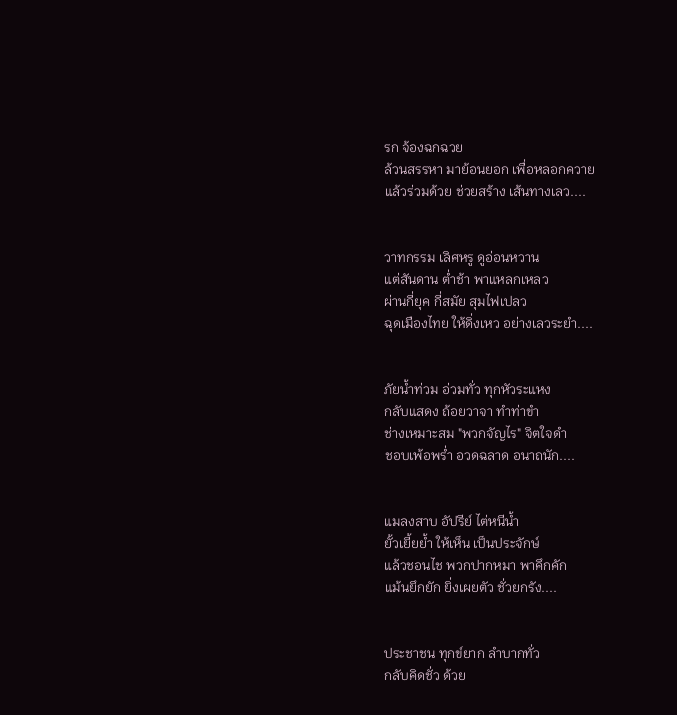รก จ้องฉกฉวย
ล้วนสรรหา มาย้อนยอก เพื่อหลอกควาย
แล้วร่วมด้วย ช่วยสร้าง เส้นทางเลว....


วาทกรรม เลิศหรู ดูอ่อนหวาน
แต่สันดาน ต่ำช้า พาแหลกเหลว
ผ่านกี่ยุค กี่สมัย สุมไฟเปลว
ฉุดเมืองไทย ให้ดิ่งเหว อย่างเลวระยำ....


ภัยน้ำท่วม อ่วมทั่ว ทุกหัวระแหง
กลับแสดง ถ้อยวาจา ทำท่าขำ
ช่างเหมาะสม "พวกจัญไร" จิตใจดำ
ชอบเพ้อพร่ำ อวดฉลาด อนาถนัก....


แมลงสาบ อัปรีย์ ไต่หนีน้ำ
ยั้วเยี้ยย้ำ ให้เห็น เป็นประจักษ์
แล้วชอนไช พวกปากหมา พาคึกคัก
แม้นยึกยัก ยิ่งเผยตัว ชั่วยกรัง....


ประชาชน ทุกข์ยาก ลำบากทั่ว
กลับคิดชั่ว ด้วย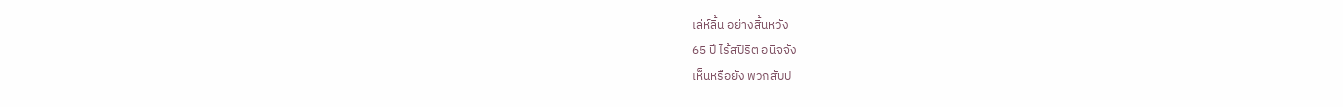เล่ห์ลิ้น อย่างสิ้นหวัง
65 ปี ไร้สปิริต อนิจจัง
เห็นหรือยัง พวกสับป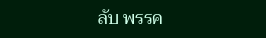ลับ พรรค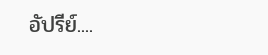อัปรีย์....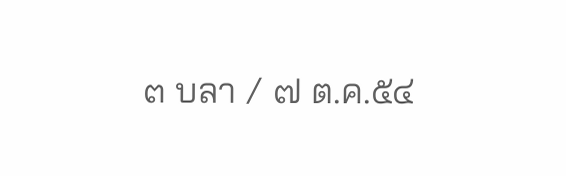๓ บลา / ๗ ต.ค.๕๔